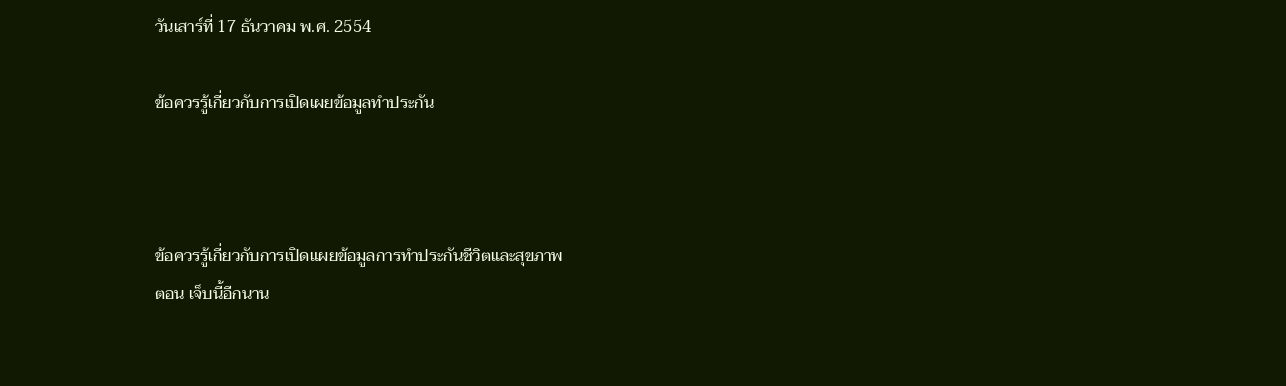วันเสาร์ที่ 17 ธันวาคม พ.ศ. 2554

ข้อควรรู้เกี่ยวกับการเปิดเผยข้อมูลทำประกัน



ข้อควรรู้เกี่ยวกับการเปิดแผยข้อมูลการทำประกันชีวิตและสุขภาพ
ตอน เจ็บนี้อีกนาน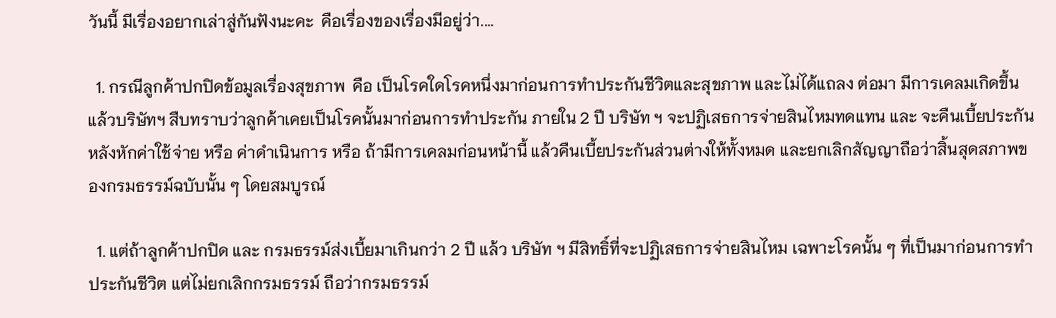วันนี้ มีเรื่องอยากเล่าสู่กันฟังนะคะ  คือเรื่องของเรื่องมีอยู่ว่า....

  1. กรณีลูกค้าปกปิดข้อมูลเรื่องสุขภาพ  คือ เป็นโรคใดโรคหนึ่งมาก่อนการทำประกันชีวิตและสุขภาพ และไม่ได้แถลง ต่อมา มีการเคลมเกิดขึ้น แล้วบริษัทฯ สืบทราบว่าลูกค้าเคยเป็นโรคนั้นมาก่อนการทำประกัน ภายใน 2 ปี บริษัท ฯ จะปฏิเสธการจ่ายสินไหมทดแทน และ จะคืนเบี้ยประกัน หลังหักค่าใช้จ่าย หรือ ค่าดำเนินการ หรือ ถ้ามีการเคลมก่อนหน้านี้ แล้วคืนเบี้ยประกันส่วนต่างให้ทั้งหมด และยกเลิกสัญญาถือว่าสิ้นสุดสภาพของกรมธรรม์ฉบับนั้น ๆ โดยสมบูรณ์

  1. แต่ถ้าลูกค้าปกปิด และ กรมธรรม์ส่งเบี้ยมาเกินกว่า 2 ปี แล้ว บริษัท ฯ มีสิทธิ์ที่จะปฏิเสธการจ่ายสินไหม เฉพาะโรคนั้น ๆ ที่เป็นมาก่อนการทำประกันชีวิต แต่ไม่ยกเลิกกรมธรรม์ ถือว่ากรมธรรม์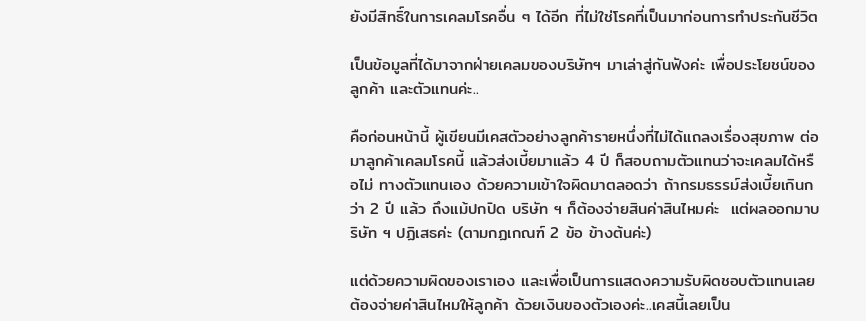ยังมีสิทธิ์ในการเคลมโรคอื่น ๆ ได้อีก ที่ไม่ใช่โรคที่เป็นมาก่อนการทำประกันชีวิต

เป็นข้อมูลที่ได้มาจากฝ่ายเคลมของบริษัทฯ มาเล่าสู่กันฟังค่ะ เพื่อประโยชน์ของลูกค้า และตัวแทนค่ะ..

คือก่อนหน้านี้ ผู้เขียนมีเคสตัวอย่างลูกค้ารายหนึ่งที่ไม่ได้แถลงเรื่องสุขภาพ ต่อมาลูกค้าเคลมโรคนี้ แล้วส่งเบี้ยมาแล้ว 4 ปี ก็สอบถามตัวแทนว่าจะเคลมได้หรือไม่ ทางตัวแทนเอง ด้วยความเข้าใจผิดมาตลอดว่า ถ้ากรมธรรม์ส่งเบี้ยเกินกว่า 2 ปี แล้ว ถึงแม้ปกปิด บริษัท ฯ ก็ต้องจ่ายสินค่าสินไหมค่ะ  แต่ผลออกมาบริษัท ฯ ปฏิเสธค่ะ (ตามกฏเกณฑ์ 2 ข้อ ข้างต้นค่ะ)

แต่ด้วยความผิดของเราเอง และเพื่อเป็นการแสดงความรับผิดชอบตัวแทนเลยต้องจ่ายค่าสินไหมให้ลูกค้า ด้วยเงินของตัวเองค่ะ..เคสนี้เลยเป็น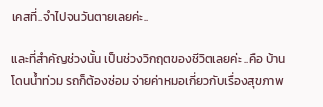เคสที่..จำไปจนวันตายเลยค่ะ..

และที่สำคัญช่วงนั้น เป็นช่วงวิกฤตของชีวิตเลยค่ะ ..คือ บ้านโดนน้ำท่วม รถก็ต้องซ่อม จ่ายค่าหมอเกี่ยวกับเรื่องสุขภาพ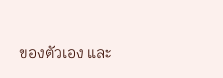ของตัวเอง และ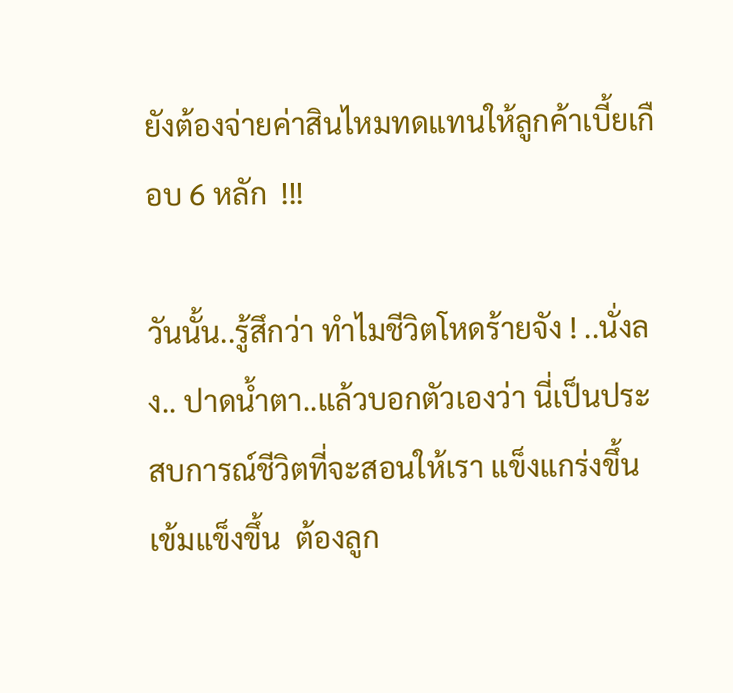ยังต้องจ่ายค่าสินไหมทดแทนให้ลูกค้าเบี้ยเกือบ 6 หลัก  !!!

วันนั้น..รู้สึกว่า ทำไมชีวิตโหดร้ายจัง ! ..นั่งลง.. ปาดน้ำตา..แล้วบอกตัวเองว่า นี่เป็นประสบการณ์ชีวิตที่จะสอนให้เรา แข็งแกร่งขึ้น เข้มแข็งขึ้น  ต้องลูก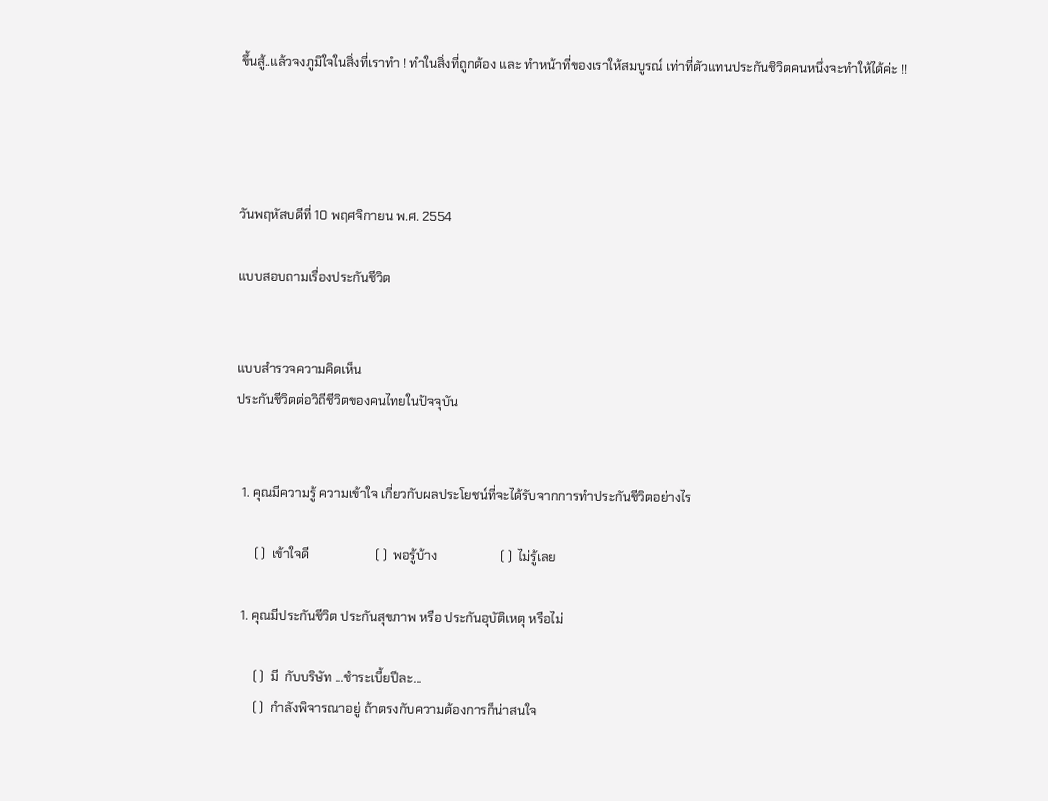ขึ้นสู้..แล้วจงภูมิใจในสิ่งที่เราทำ ! ทำในสิ่งที่ถูกต้อง และ ทำหน้าที่ของเราให้สมบูรณ์ เท่าที่ตัวแทนประกันชิวิตคนหนึ่งจะทำให้ได้ค่ะ !!




วันพฤหัสบดีที่ 10 พฤศจิกายน พ.ศ. 2554

แบบสอบถามเรื่องประกันชีวิต


แบบสำรวจความคิดเห็น
ประกันชีวิตต่อวิถีชีวิตของคนไทยในปัจจุบัน


  1. คุณมีความรู้ ความเข้าใจ เกี่ยวกับผลประโยชน์ที่จะได้รับจากการทำประกันชีวิตอย่างไร

      ( )  เข้าใจดี                     ( )  พอรู้บ้าง                    ( )  ไม่รู้เลย

  1. คุณมีประกันชีวิต ประกันสุขภาพ หรือ ประกันอุบัติเหตุ หรือไม่

      ( )  มี  กับบริษัท ...ชำระเบี้ยปีละ...
      ( )  กำลังพิจารณาอยู่ ถ้าตรงกับความต้องการก็น่าสนใจ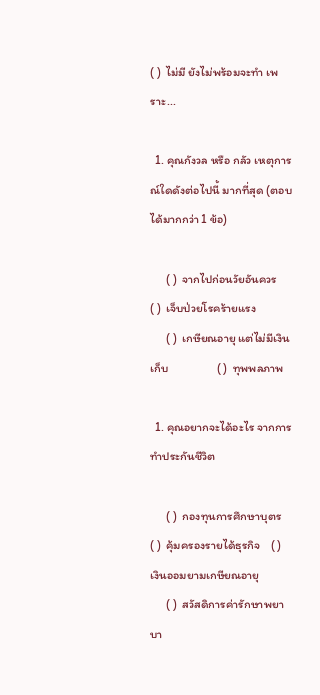( )  ไม่มี ยังไม่พร้อมจะทำ เพราะ...

  1. คุณกังวล หรือ กลัว เหตุการณ์ใดดังต่อไปนี้ มากที่สุด (ตอบได้มากกว่า 1 ข้อ)

      ( )  จากไปก่อนวัยอันควร                           ( )  เจ็บป่วยโรคร้ายแรง
      ( )  เกษียณอายุ แต่ไม่มีเงินเก็บ                  ( )  ทุพพลภาพ

  1. คุณอยากจะได้อะไร จากการทำประกันชีวิต

      ( )  กองทุนการศึกษาบุตร              ( )  คุ้มครองรายได้ธุรกิจ    ( )  เงินออมยามเกษียณอายุ
      ( )  สวัสดิการค่ารักษาพยาบา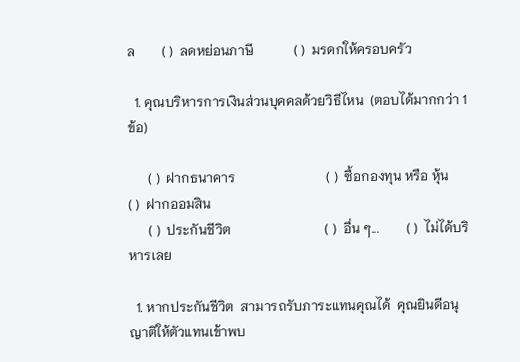ล        ( )  ลดหย่อนภาษี            ( )  มรดกให้ครอบครัว

  1. คุณบริหารการเงินส่วนบุคคลด้วยวิธีไหน  (ตอบได้มากกว่า 1  ข้อ)

      ( )  ฝากธนาคาร                           ( )  ซื้อกองทุน หรือ หุ้น                 ( )  ฝากออมสิน
      ( )  ประกันชีวิต                            ( )  อื่น ๆ...        ( )  ไม่ได้บริหารเลย

  1. หากประกันชีวิต  สามารถรับภาระแทนคุณได้  คุณยินดีอนุญาติให้ตัวแทนเข้าพบ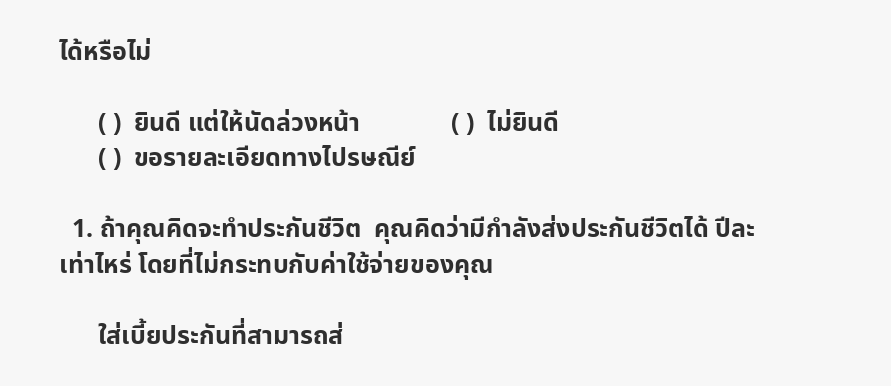ได้หรือไม่

      ( )  ยินดี แต่ให้นัดล่วงหน้า              ( )  ไม่ยินดี
      ( )  ขอรายละเอียดทางไปรษณีย์

  1. ถ้าคุณคิดจะทำประกันชีวิต  คุณคิดว่ามีกำลังส่งประกันชีวิตได้ ปีละเท่าไหร่ โดยที่ไม่กระทบกับค่าใช้จ่ายของคุณ

      ใส่เบี้ยประกันที่สามารถส่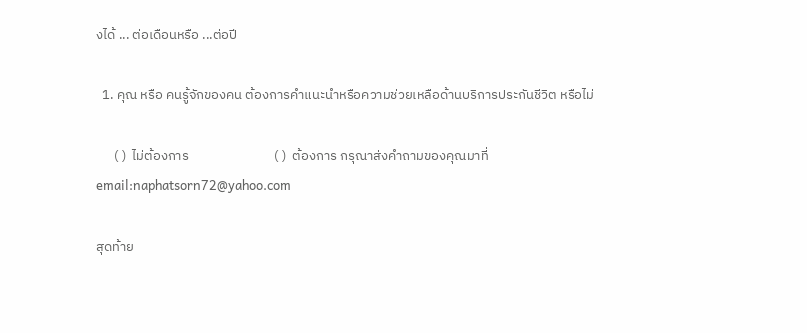งได้ ... ต่อเดือนหรือ ...ต่อปี

  1. คุณ หรือ คนรู้จักของคน ต้องการคำแนะนำหรือความช่วยเหลือด้านบริการประกันชีวิต หรือไม่

      ( )  ไม่ต้องการ                            ( )  ต้องการ กรุณาส่งคำถามของคุณมาที่                                                             email:naphatsorn72@yahoo.com

สุดท้าย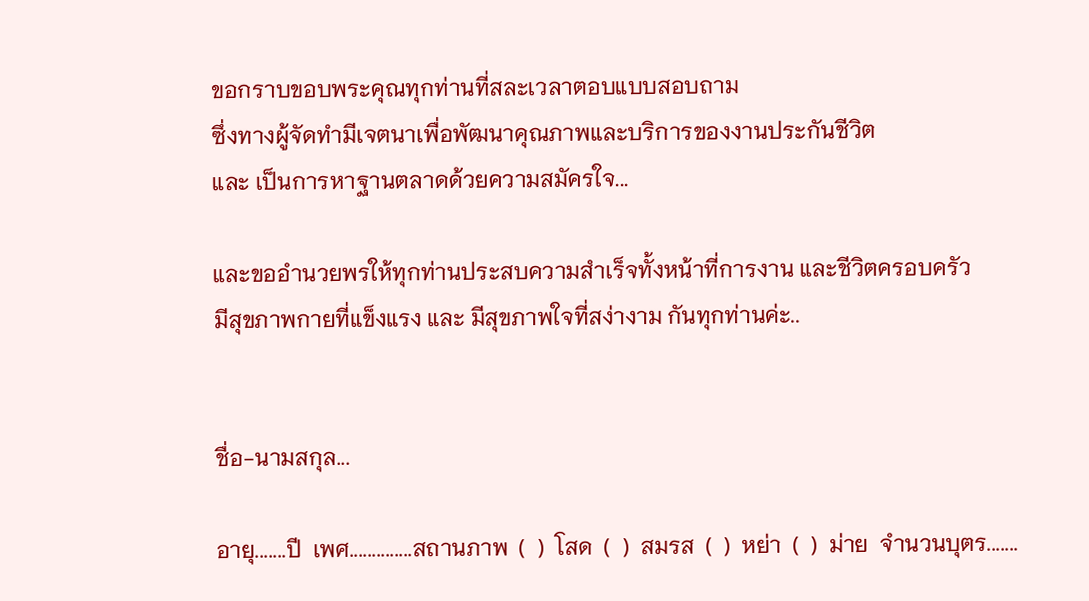ขอกราบขอบพระคุณทุกท่านที่สละเวลาตอบแบบสอบถาม
ซึ่งทางผู้จัดทำมีเจตนาเพื่อพัฒนาคุณภาพและบริการของงานประกันชีวิต
และ เป็นการหาฐานตลาดด้วยความสมัครใจ...

และขออำนวยพรให้ทุกท่านประสบความสำเร็จทั้งหน้าที่การงาน และชีวิตครอบครัว
มีสุขภาพกายที่แข็งแรง และ มีสุขภาพใจที่สง่างาม กันทุกท่านค่ะ..


ชื่อ-นามสกุล...

อายุ.......ปี  เพศ..............สถานภาพ  (  )  โสด  (  )  สมรส  (  )  หย่า  (  )  ม่าย  จำนวนบุตร.......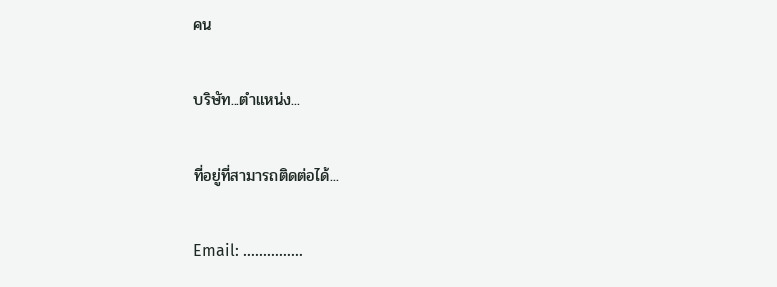คน

บริษัท...ตำแหน่ง...

ที่อยู่ที่สามารถติดต่อได้...

Email: …...………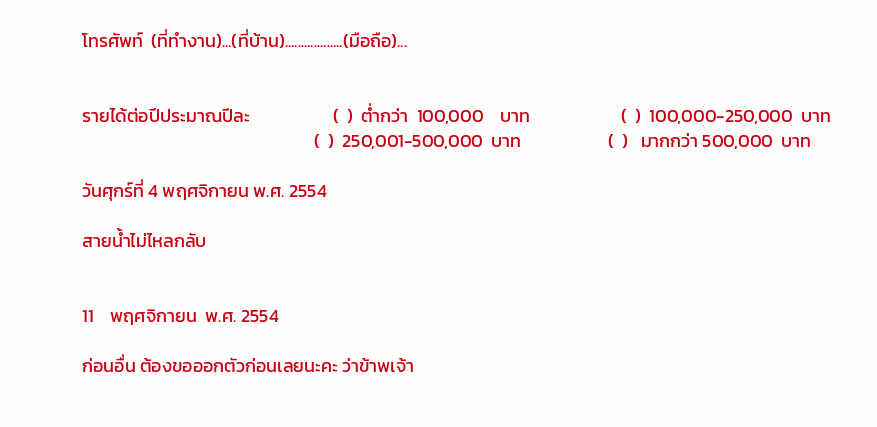โทรศัพท์  (ที่ทำงาน)...(ที่บ้าน)..................(มือถือ)...


รายได้ต่อปีประมาณปีละ                    (  )  ต่ำกว่า  100,000    บาท                      (  )  100,000-250,000  บาท
                                                        (  )  250,001-500,000  บาท                     (  )   มากกว่า 500,000  บาท

วันศุกร์ที่ 4 พฤศจิกายน พ.ศ. 2554

สายน้ำไม่ไหลกลับ


11    พฤศจิกายน  พ.ศ. 2554

ก่อนอื่น ต้องขอออกตัวก่อนเลยนะคะ ว่าข้าพเจ้า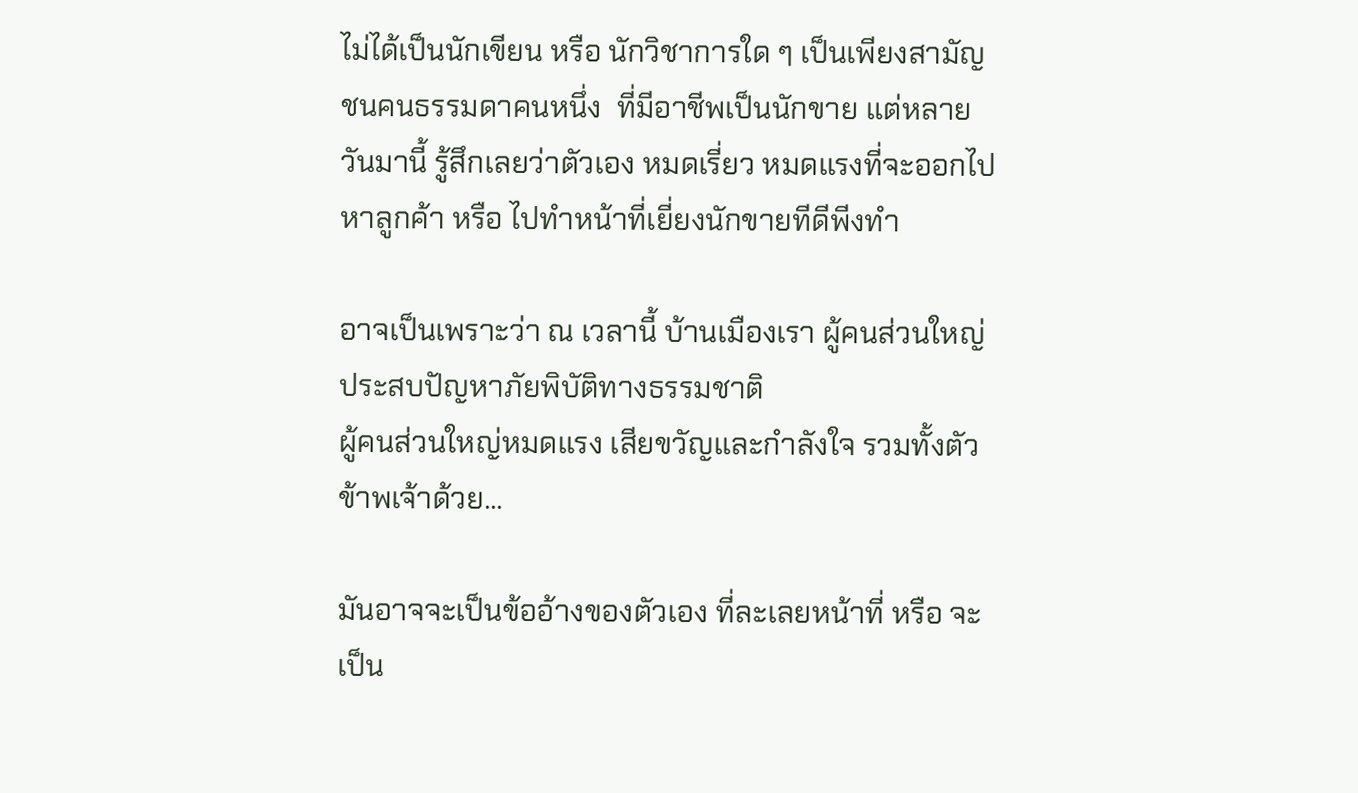ไม่ได้เป็นนักเขียน หรือ นักวิชาการใด ๆ เป็นเพียงสามัญชนคนธรรมดาคนหนึ่ง  ที่มีอาชีพเป็นนักขาย แต่หลายวันมานี้ รู้สึกเลยว่าตัวเอง หมดเรี่ยว หมดแรงที่จะออกไปหาลูกค้า หรือ ไปทำหน้าที่เยี่ยงนักขายทีดีพีงทำ

อาจเป็นเพราะว่า ณ เวลานี้ บ้านเมืองเรา ผู้คนส่วนใหญ่ประสบปัญหาภัยพิบัติทางธรรมชาติ
ผู้คนส่วนใหญ่หมดแรง เสียขวัญและกำลังใจ รวมทั้งตัวข้าพเจ้าด้วย...

มันอาจจะเป็นข้ออ้างของตัวเอง ที่ละเลยหน้าที่ หรือ จะเป็น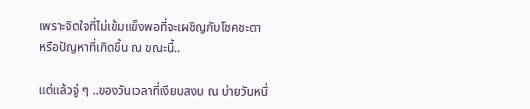เพราะจิตใจที่ไม่เข้มแข็งพอที่จะเผชิญกับโชคชะตา หรือปัญหาที่เกิดขึ้น ณ ขณะนี้..

แต่แล้วจู่ ๆ ..ของวันเวลาที่เงียบสงบ ณ บ่ายวันหนึ่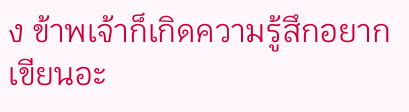ง ข้าพเจ้าก็เกิดความรู้สึกอยากเขียนอะ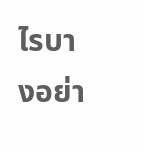ไรบางอย่า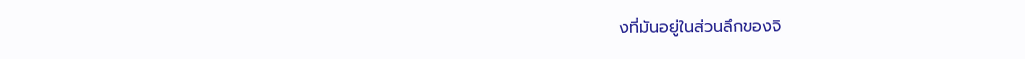งที่มันอยู่ในส่วนลึกของจิ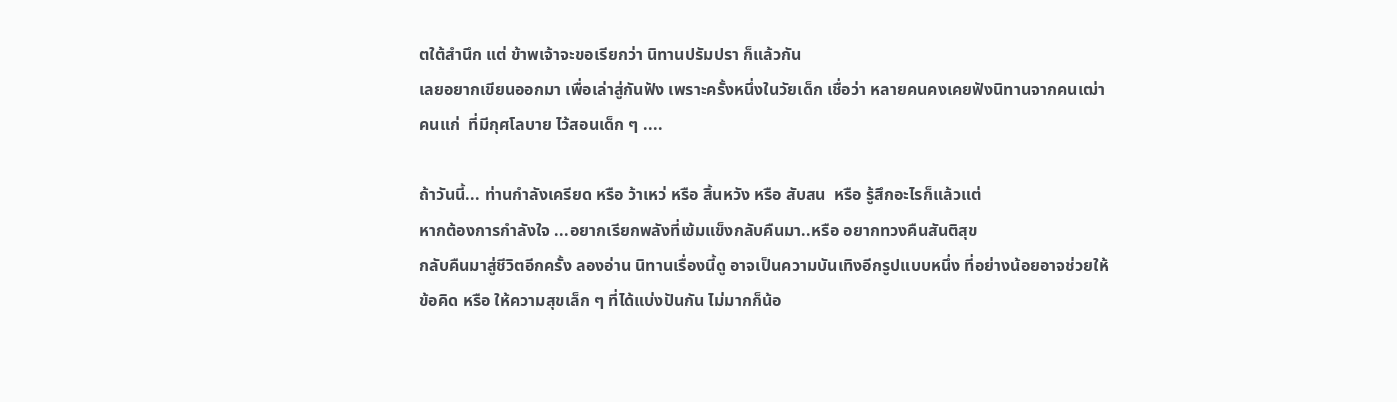ตใต้สำนึก แต่ ข้าพเจ้าจะขอเรียกว่า นิทานปรัมปรา ก็แล้วกัน
เลยอยากเขียนออกมา เพื่อเล่าสู่กันฟัง เพราะครั้งหนึ่งในวัยเด็ก เชื่อว่า หลายคนคงเคยฟังนิทานจากคนเฒ่า
คนแก่  ที่มีกุศโลบาย ไว้สอนเด็ก ๆ ....

ถ้าวันนี้... ท่านกำลังเครียด หรือ ว้าเหว่ หรือ สิ้นหวัง หรือ สับสน  หรือ รู้สึกอะไรก็แล้วแต่
หากต้องการกำลังใจ ...อยากเรียกพลังที่เข้มแข็งกลับคืนมา..หรือ อยากทวงคืนสันติสุข
กลับคืนมาสู่ชีวิตอีกครั้ง ลองอ่าน นิทานเรื่องนี้ดู อาจเป็นความบันเทิงอีกรูปแบบหนึ่ง ที่อย่างน้อยอาจช่วยให้
ข้อคิด หรือ ให้ความสุขเล็ก ๆ ที่ได้แบ่งปันกัน ไม่มากก็น้อ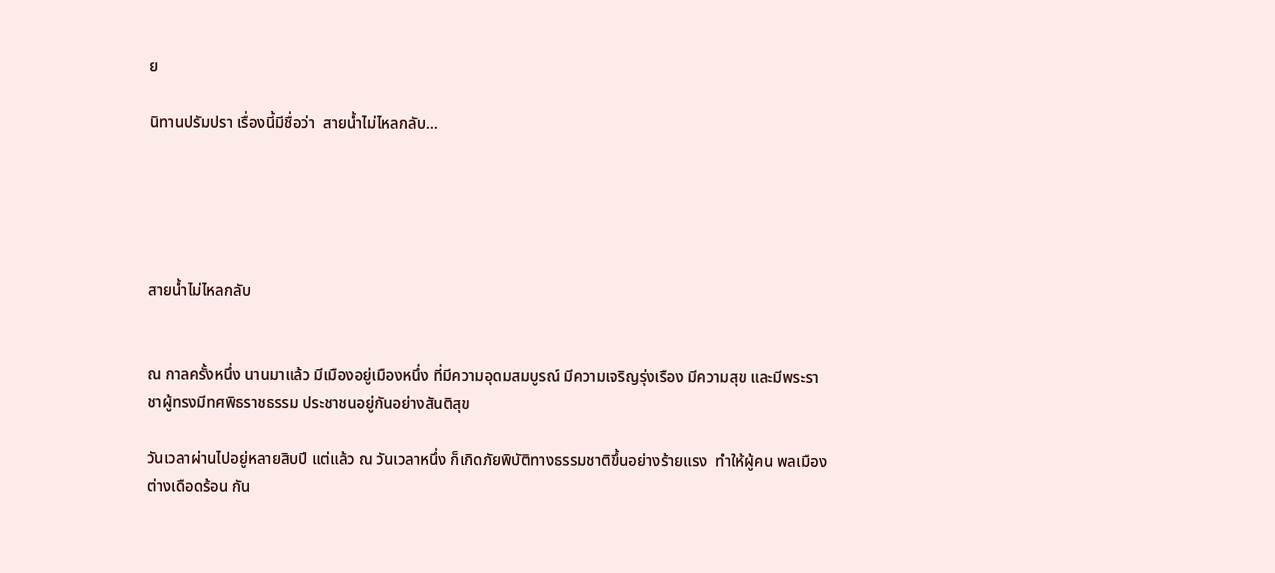ย

นิทานปรัมปรา เรื่องนี้มีชื่อว่า  สายน้ำไม่ไหลกลับ...





สายน้ำไม่ไหลกลับ


ณ กาลครั้งหนึ่ง นานมาแล้ว มีเมืองอยู่เมืองหนึ่ง ที่มีความอุดมสมบูรณ์ มีความเจริญรุ่งเรือง มีความสุข และมีพระราชาผู้ทรงมีทศพิธราชธรรม ประชาชนอยู่กันอย่างสันติสุข

วันเวลาผ่านไปอยู่หลายสิบปี แต่แล้ว ณ วันเวลาหนึ่ง ก็เกิดภัยพิบัติทางธรรมชาติขึ้นอย่างร้ายแรง  ทำให้ผู้คน พลเมือง ต่างเดือดร้อน กัน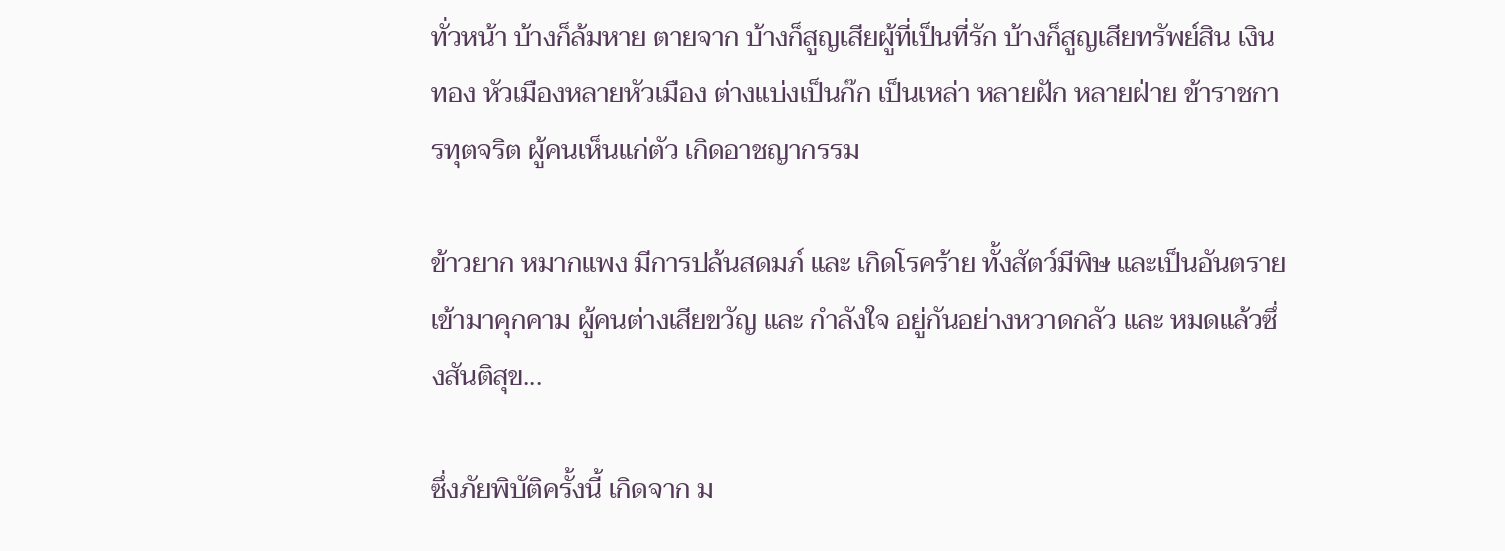ทั่วหน้า บ้างก็ล้มหาย ตายจาก บ้างก็สูญเสียผู้ที่เป็นที่รัก บ้างก็สูญเสียทรัพย์สิน เงินทอง หัวเมืองหลายหัวเมือง ต่างแบ่งเป็นก๊ก เป็นเหล่า หลายฝัก หลายฝ่าย ข้าราชการทุตจริต ผู้คนเห็นแก่ตัว เกิดอาชญากรรม

ข้าวยาก หมากแพง มีการปล้นสดมภ์ และ เกิดโรคร้าย ทั้งสัตว์มีพิษ และเป็นอันตรายเข้ามาคุกคาม ผู้คนต่างเสียขวัญ และ กำลังใจ อยู่กันอย่างหวาดกลัว และ หมดแล้วซึ่งสันติสุข...

ซึ่งภัยพิบัติครั้งนี้ เกิดจาก ม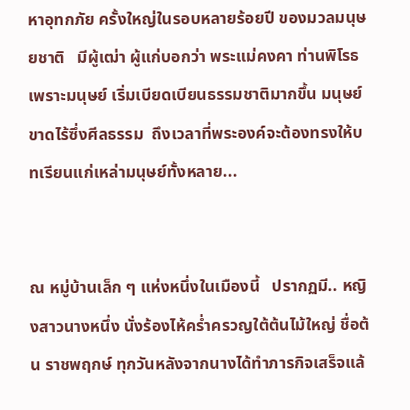หาอุทกภัย ครั้งใหญ่ในรอบหลายร้อยปี ของมวลมนุษยชาติ   มีผู้เฒ่า ผู้แก่บอกว่า พระแม่คงคา ท่านพิโรธ  เพราะมนุษย์ เริ่มเบียดเบียนธรรมชาติมากขึ้น มนุษย์ ขาดไร้ซึ่งศีลธรรม  ถึงเวลาที่พระองค์จะต้องทรงให้บทเรียนแก่เหล่ามนุษย์ทั้งหลาย...


ณ หมู่บ้านเล็ก ๆ แห่งหนึ่งในเมืองนี้   ปรากฏมี.. หญิงสาวนางหนึ่ง นั่งร้องไห้คร่ำครวญใต้ต้นไม้ใหญ่ ชื่อต้น ราชพฤกษ์ ทุกวันหลังจากนางได้ทำภารกิจเสร็จแล้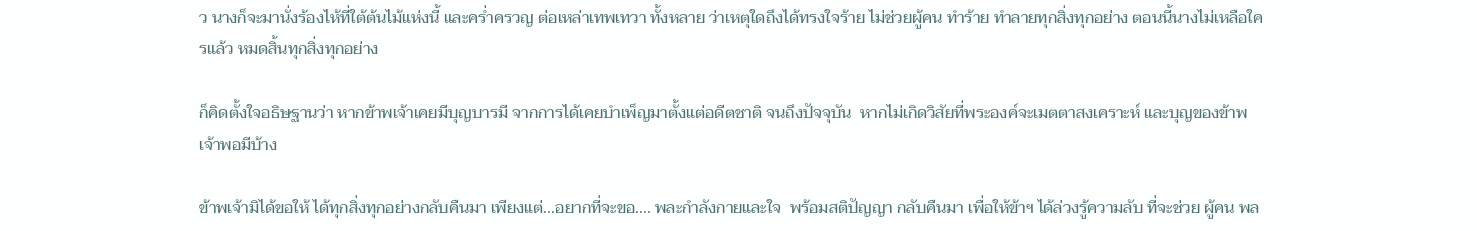ว นางก็จะมานั่งร้องไห้ที่ใต้ต้นไม้แห่งนี้ และคร่ำครวญ ต่อเหล่าเทพเทวา ทั้งหลาย ว่าเหตุใดถึงได้ทรงใจร้าย ไม่ช่วยผู้คน ทำร้าย ทำลายทุกสิ่งทุกอย่าง ตอนนี้นางไม่เหลือใครแล้ว หมดสิ้นทุกสิ่งทุกอย่าง

ก็คิดตั้งใจอธิษฐานว่า หากข้าพเจ้าเคยมีบุญบารมี จากการได้เคยบำเพ็ญมาตั้งแต่อดีตชาติ จนถึงปัจจุบัน  หากไม่เกิดวิสัยที่พระองค์จะเมตตาสงเคราะห์ และบุญของข้าพเจ้าพอมีบ้าง

ข้าพเจ้ามิได้ขอให้ ได้ทุกสิ่งทุกอย่างกลับคืนมา เพียงแต่...อยากที่จะขอ.... พละกำลังกายและใจ  พร้อมสติปัญญา กลับคืนมา เพื่อให้ข้าฯ ได้ล่วงรู้ความลับ ที่จะช่วย ผู้คน พล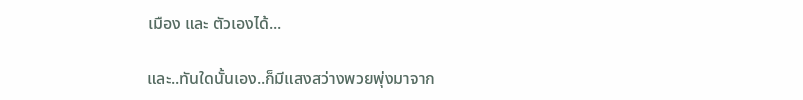เมือง และ ตัวเองได้...

และ..ทันใดนั้นเอง..ก็มีแสงสว่างพวยพุ่งมาจาก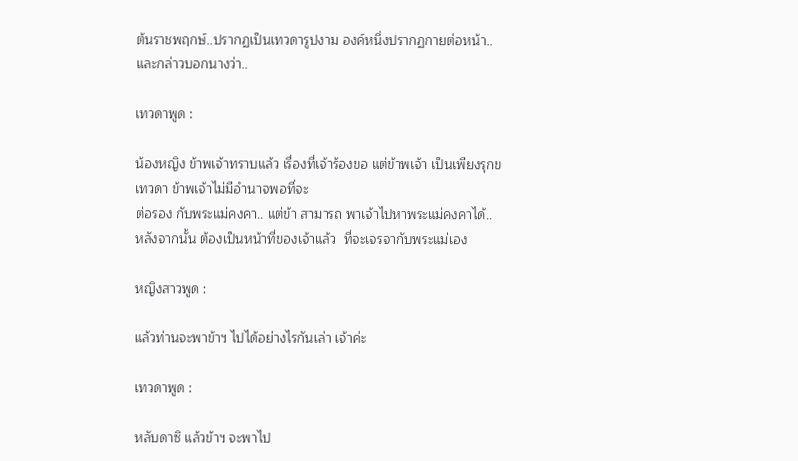ต้นราชพฤกษ์..ปรากฏเป็นเทวดารูปงาม องค์หนึ่งปรากฏกายต่อหน้า..และกล่าวบอกนางว่า..

เทวดาพูด :

น้องหญิง ข้าพเจ้าทราบแล้ว เรื่องที่เจ้าร้องขอ แต่ข้าพเจ้า เป็นเพียงรุกขเทวดา ข้าพเจ้าไม่มีอำนาจพอที่จะ
ต่อรอง กับพระแม่คงคา.. แต่ข้า สามารถ พาเจ้าไปหาพระแม่คงคาได้..
หลังจากนั้น ต้องเป็นหน้าที่ของเจ้าแล้ว  ที่จะเจรจากับพระแม่เอง

หญิงสาวพูด :

แล้วท่านจะพาข้าฯ ไปได้อย่างไรกันเล่า เจ้าค่ะ

เทวดาพูด :

หลับดาซิ แล้วข้าฯ จะพาไป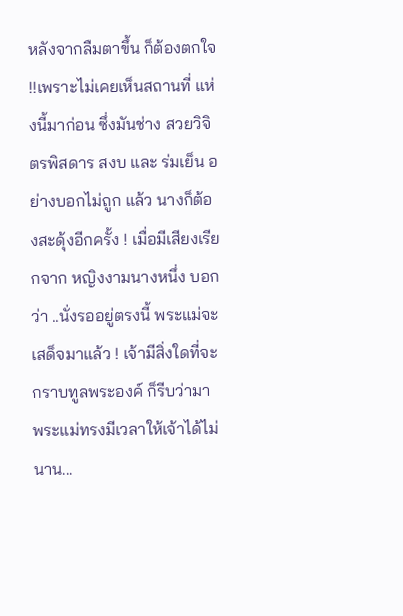หลังจากลืมตาขึ้น ก็ต้องตกใจ !!เพราะไม่เคยเห็นสถานที่ แห่งนี้มาก่อน ซึ่งมันช่าง สวยวิจิตรพิสดาร สงบ และ ร่มเย็น อย่างบอกไม่ถูก แล้ว นางก็ต้องสะดุ้งอีกครั้ง ! เมื่อมีเสียงเรียกจาก หญิงงามนางหนึ่ง บอกว่า ..นั่งรออยู่ตรงนี้ พระแม่จะเสด็จมาแล้ว ! เจ้ามีสิ่งใดที่จะกราบทูลพระองค์ ก็รีบว่ามา พระแม่ทรงมีเวลาให้เจ้าได้ไม่นาน...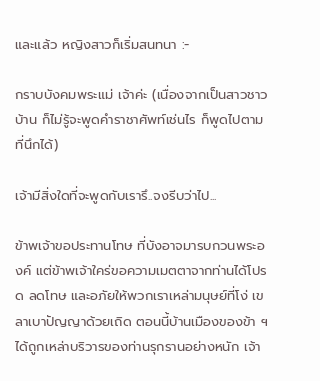และแล้ว หญิงสาวก็เริ่มสนทนา :-

กราบบังคมพระแม่ เจ้าค่ะ (เนื่องจากเป็นสาวชาวบ้าน ก็ไม่รู้จะพูดคำราชาศัพท์เช่นไร ก็พูดไปตามที่นึกได้)

เจ้ามีสิ่งใดที่จะพูดกับเรารึ..จงรีบว่าไป...

ข้าพเจ้าขอประทานโทษ ที่บังอาจมารบกวนพระองค์ แต่ข้าพเจ้าใคร่ขอความเมตตาจากท่านได้โปรด ลดโทษ และอภัยให้พวกเราเหล่ามนุษย์ที่โง่ เขลาเบาปัญญาด้วยเถิด ตอนนี้บ้านเมืองของข้า ฯ ได้ถูกเหล่าบริวารของท่านรุกรานอย่างหนัก เจ้า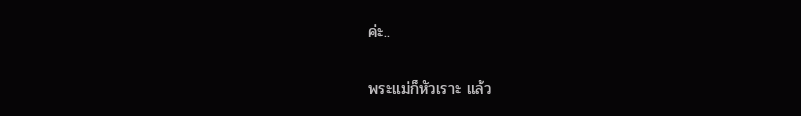ค่ะ..

พระแม่ก็หัวเราะ แล้ว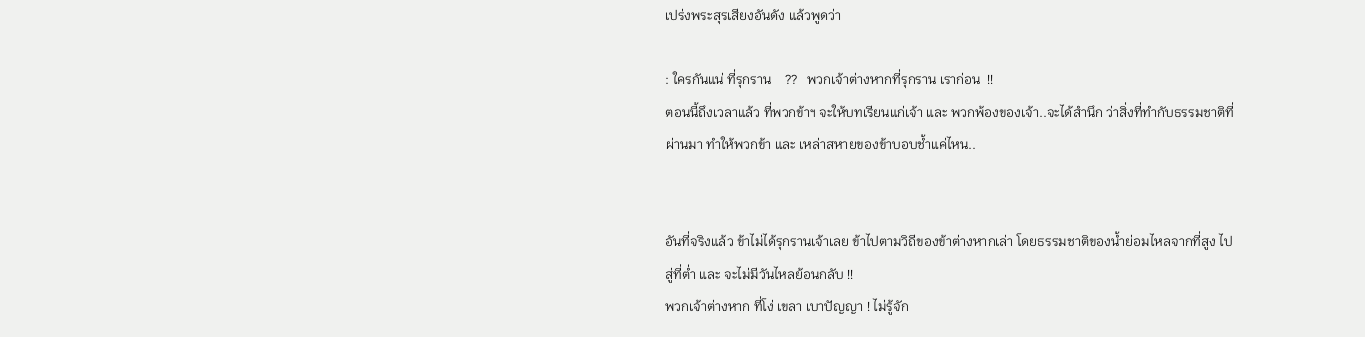เปร่งพระสุรเสียงอันดัง แล้วพูดว่า

: ใครกันแน่ ที่รุกราน    ??   พวกเจ้าต่างหากที่รุกราน เราก่อน  !!
ตอนนี้ถึงเวลาแล้ว ที่พวกข้าฯ จะให้บทเรียนแก่เจ้า และ พวกพ้องของเจ้า..จะได้สำนึก ว่าสิ่งที่ทำกับธรรมชาติที่ผ่านมา ทำให้พวกข้า และ เหล่าสหายของข้าบอบช้ำแค่ไหน..


อันที่จริงแล้ว ข้าไม่ได้รุกรานเจ้าเลย ข้าไปตามวิถีของข้าต่างหากเล่า โดยธรรมชาติของน้ำย่อมไหลจากที่สูง ไปสู่ที่ต่ำ และ จะไม่มีวันไหลย้อนกลับ !!
พวกเจ้าต่างหาก ที่โง่ เขลา เบาปัญญา ! ไม่รู้จัก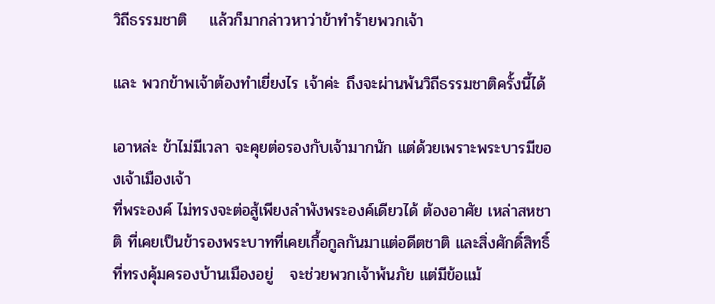วิถีธรรมชาติ    แล้วก็มากล่าวหาว่าข้าทำร้ายพวกเจ้า

และ พวกข้าพเจ้าต้องทำเยี่ยงไร เจ้าค่ะ ถึงจะผ่านพ้นวิถีธรรมชาติครั้งนี้ได้

เอาหล่ะ ข้าไม่มีเวลา จะคุยต่อรองกับเจ้ามากนัก แต่ด้วยเพราะพระบารมีของเจ้าเมืองเจ้า
ที่พระองค์ ไม่ทรงจะต่อสู้เพียงลำพังพระองค์เดียวได้ ต้องอาศัย เหล่าสหชาติ ที่เคยเป็นข้ารองพระบาทที่เคยเกื้อกูลกันมาแต่อดีตชาติ และสิ่งศักดิ์สิทธิ์ที่ทรงคุ้มครองบ้านเมืองอยู่   จะช่วยพวกเจ้าพ้นภัย แต่มีข้อแม้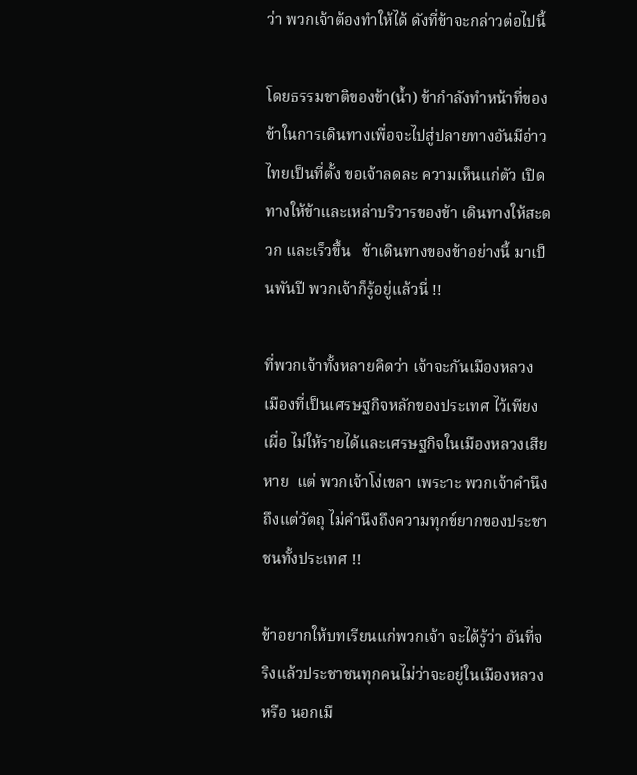ว่า พวกเจ้าต้องทำให้ได้ ดังที่ข้าจะกล่าวต่อไปนี้

โดยธรรมชาติของข้า(น้ำ) ข้ากำลังทำหน้าที่ของข้าในการเดินทางเพื่อจะไปสู่ปลายทางอันมีอ่าวไทยเป็นที่ตั้ง ขอเจ้าลดละ ความเห็นแก่ตัว เปิดทางให้ข้าและเหล่าบริวารของข้า เดินทางให้สะดวก และเร็วขึ้น   ข้าเดินทางของข้าอย่างนี้ มาเป็นพันปี พวกเจ้าก็รู้อยู่แล้วนี่ !!

ที่พวกเจ้าทั้งหลายคิดว่า เจ้าจะกันเมืองหลวง เมืองที่เป็นเศรษฐกิจหลักของประเทศ ไว้เพียงเผื่อ ไม่ให้รายได้และเศรษฐกิจในเมืองหลวงเสียหาย  แต่ พวกเจ้าโง่เขลา เพระาะ พวกเจ้าคำนึงถึงแต่วัตถุ ไม่คำนึงถึงความทุกข์ยากของประชาชนทั้งประเทศ !!

ข้าอยากให้บทเรียนแก่พวกเจ้า จะได้รู้ว่า อันที่จริงแล้วประชาชนทุกคนไม่ว่าจะอยู่ในเมืองหลวง หรือ นอกเมื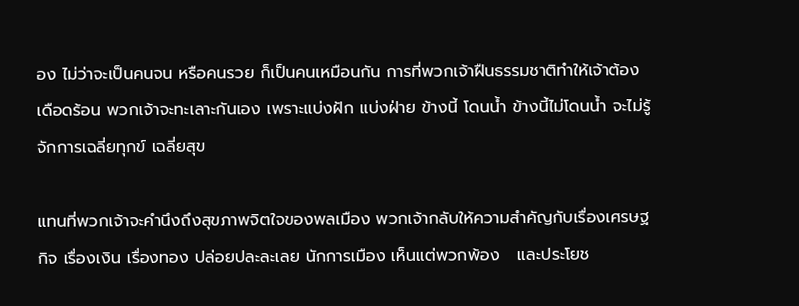อง ไม่ว่าจะเป็นคนจน หรือคนรวย ก็เป็นคนเหมือนกัน การที่พวกเจ้าฝืนธรรมชาติทำให้เจ้าต้องเดือดร้อน พวกเจ้าจะทะเลาะกันเอง เพราะแบ่งฝัก แบ่งฝ่าย ข้างนี้ โดนน้ำ ข้างนี้ไม่โดนน้ำ จะไม่รู้จักการเฉลี่ยทุกข์ เฉลี่ยสุข

แทนที่พวกเจ้าจะคำนึงถึงสุขภาพจิตใจของพลเมือง พวกเจ้ากลับให้ความสำคัญกับเรื่องเศรษฐกิจ เรื่องเงิน เรื่องทอง ปล่อยปละละเลย นักการเมือง เห็นแต่พวกพ้อง   และประโยช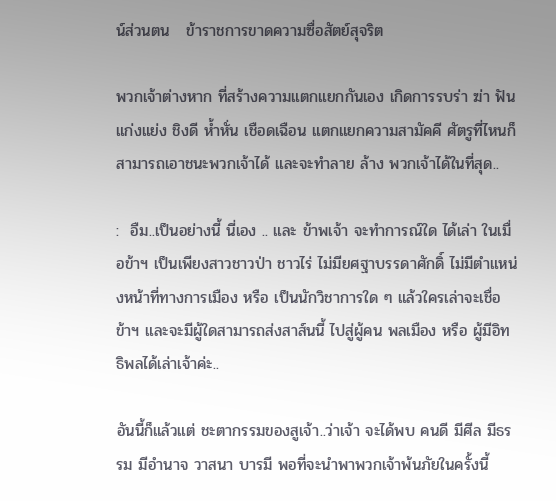น์ส่วนตน   ข้าราชการขาดความซื่อสัตย์สุจริต

พวกเจ้าต่างหาก ที่สร้างความแตกแยกกันเอง เกิดการรบร่า ฆ่า ฟัน แก่งแย่ง ชิงดี ห้ำหั่น เชือดเฉือน แตกแยกความสามัคคี ศัตรูที่ไหนก็สามารถเอาชนะพวกเจ้าได้ และจะทำลาย ล้าง พวกเจ้าได้ในที่สุด..

:  อืม..เป็นอย่างนี้ นี่เอง .. และ ข้าพเจ้า จะทำการณ์ใด ได้เล่า ในเมื่อข้าฯ เป็นเพียงสาวชาวป่า ชาวไร่ ไม่มียศฐาบรรดาศักดิ์ ไม่มีตำแหน่งหน้าที่ทางการเมือง หรือ เป็นนักวิชาการใด ๆ แล้วใครเล่าจะเชื่อข้าฯ และจะมีผู้ใดสามารถส่งสาส์นนี้ ไปสู่ผู้คน พลเมือง หรือ ผู้มีอิทธิพลได้เล่าเจ้าค่ะ..

อันนี้ก็แล้วแต่ ชะตากรรมของสูเจ้า..ว่าเจ้า จะได้พบ คนดี มีศีล มีธรรม มีอำนาจ วาสนา บารมี พอที่จะนำพาพวกเจ้าพ้นภัยในครั้งนี้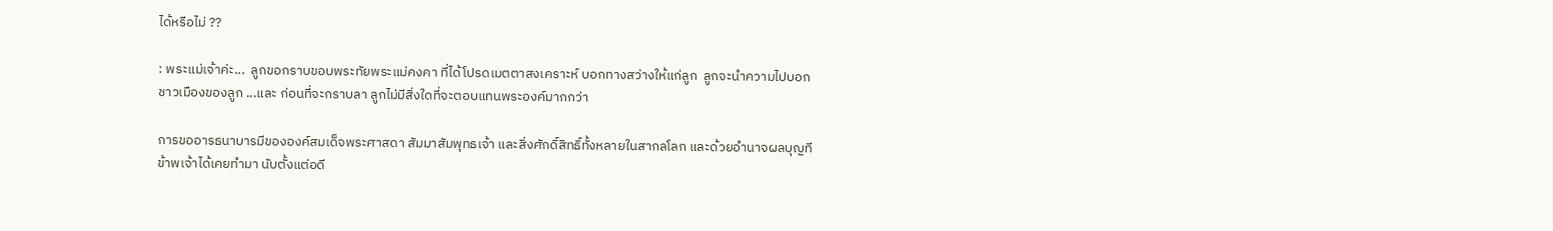ได้หรือไม่ ??

: พระแม่เจ้าค่ะ...  ลูกขอกราบขอบพระทัยพระแม่คงคา ที่ได้โปรดเมตตาสงเคราะห์ บอกทางสว่างให้แก่ลูก  ลูกจะนำความไปบอกชาวเมืองของลูก ...และ ก่อนที่จะกราบลา ลูกไม่มีสิ่งใดที่จะตอบแทนพระองค์มากกว่า

การขออารธนาบารมีขององค์สมเด็จพระศาสดา สัมมาสัมพุทธเจ้า และสิ่งศักดิ์สิทธิ์ทั้งหลายในสากลโลก และด้วยอำนาจผลบุญทีข้าพเจ้าได้เคยทำมา นับตั้งแต่อดี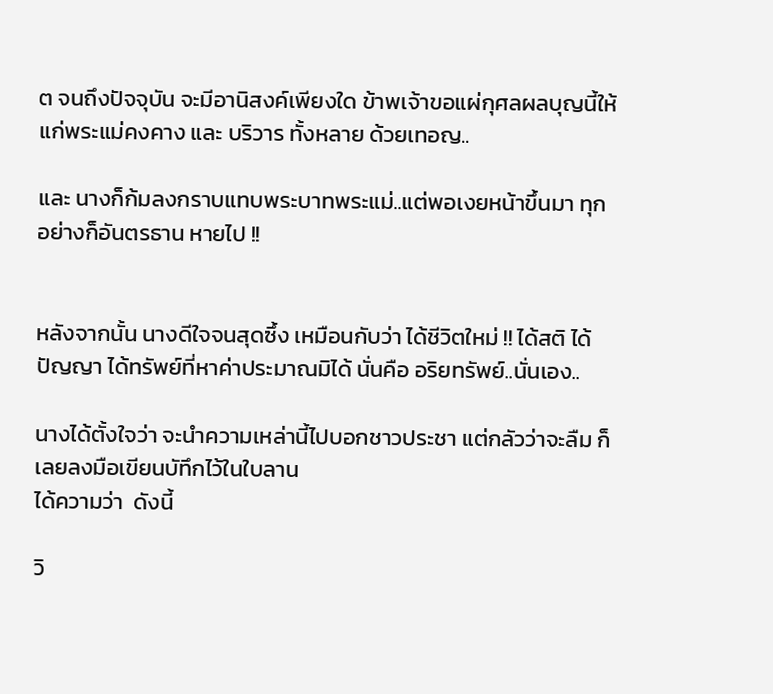ต จนถึงปัจจุบัน จะมีอานิสงค์เพียงใด ข้าพเจ้าขอแผ่กุศลผลบุญนี้ให้แก่พระแม่คงคาง และ บริวาร ทั้งหลาย ด้วยเทอญ..

และ นางก็ก้มลงกราบแทบพระบาทพระแม่..แต่พอเงยหน้าขึ้นมา ทุกอย่างก็อันตรธาน หายไป !!


หลังจากนั้น นางดีใจจนสุดซึ้ง เหมือนกับว่า ได้ชีวิตใหม่ !! ได้สติ ได้ปัญญา ได้ทรัพย์ที่หาค่าประมาณมิได้ นั่นคือ อริยทรัพย์..นั่นเอง..

นางได้ตั้งใจว่า จะนำความเหล่านี้ไปบอกชาวประชา แต่กลัวว่าจะลืม ก็เลยลงมือเขียนบัทึกไว้ในใบลาน
ได้ความว่า  ดังนี้

วิ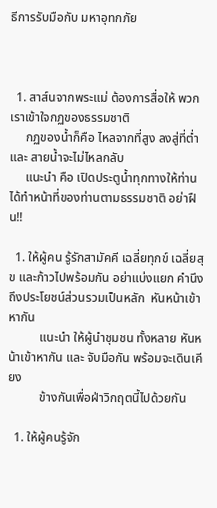ธีการรับมือกับ มหาอุทกภัย



  1. สาส์นจากพระแม่ ต้องการสื่อให้ พวกเราเข้าใจกฏของธรรมชาติ
     กฏของน้ำก็คือ ไหลจากที่สูง ลงสู่ที่ต่ำ และ สายน้ำจะไม่ไหลกลับ
     แนะนำ คือ เปิดประตูน้ำทุกทางให้ท่านได้ทำหน้าที่ของท่านตามธรรมชาติ อย่าฝืน!!

  1. ให้ผู้คน รู้รักสามัคคี เฉลี่ยทุกข์ เฉลี่ยสุข และก้าวไปพร้อมกัน อย่าแบ่งแยก คำนึงถึงประโยชน์ส่วนรวมเป็นหลัก  หันหน้าเข้าหากัน
          แนะนำ ให้ผู้นำชุมชน ทั้งหลาย หันหน้าเข้าหากัน และ จับมือกัน พร้อมจะเดินเคียง
          ข้างกันเพื่อฝ่าวิกฤตนี้ไปด้วยกัน

  1. ให้ผู้คนรู้จัก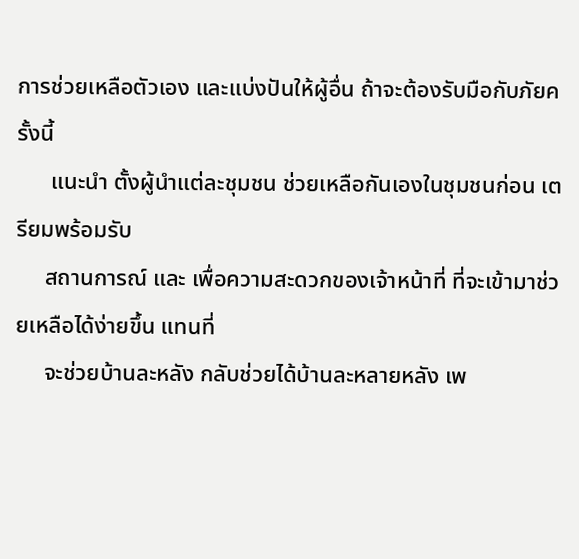การช่วยเหลือตัวเอง และแบ่งปันให้ผู้อื่น ถ้าจะต้องรับมือกับภัยครั้งนี้
      แนะนำ ตั้งผู้นำแต่ละชุมชน ช่วยเหลือกันเองในชุมชนก่อน เตรียมพร้อมรับ
     สถานการณ์ และ เพื่อความสะดวกของเจ้าหน้าที่ ที่จะเข้ามาช่วยเหลือได้ง่ายขึ้น แทนที่
     จะช่วยบ้านละหลัง กลับช่วยได้บ้านละหลายหลัง เพ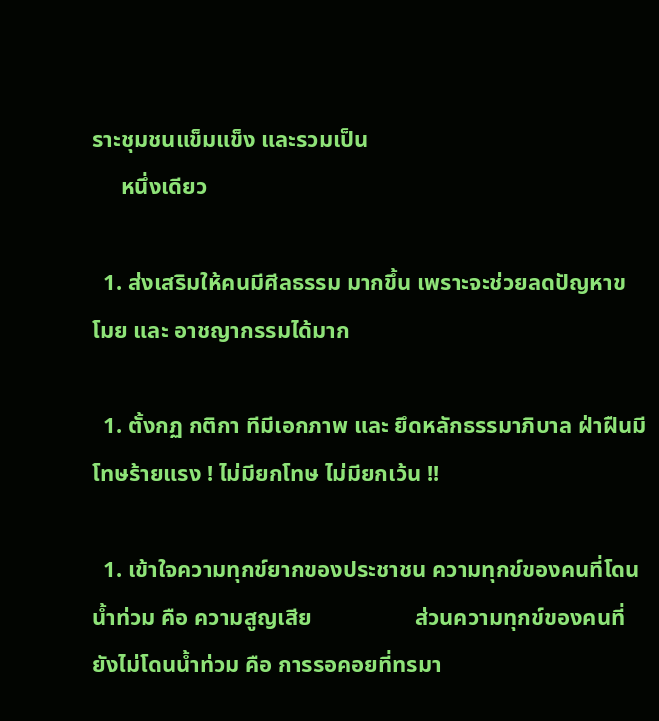ราะชุมชนแข็มแข็ง และรวมเป็น
     หนึ่งเดียว

  1. ส่งเสริมให้คนมีศีลธรรม มากขึ้น เพราะจะช่วยลดปัญหาขโมย และ อาชญากรรมได้มาก

  1. ตั้งกฏ กติกา ทีมีเอกภาพ และ ยึดหลักธรรมาภิบาล ฝ่าฝืนมีโทษร้ายแรง ! ไม่มียกโทษ ไม่มียกเว้น !!

  1. เข้าใจความทุกข์ยากของประชาชน ความทุกข์ของคนที่โดนน้ำท่วม คือ ความสูญเสีย                  ส่วนความทุกข์ของคนที่ยังไม่โดนน้ำท่วม คือ การรอคอยที่ทรมา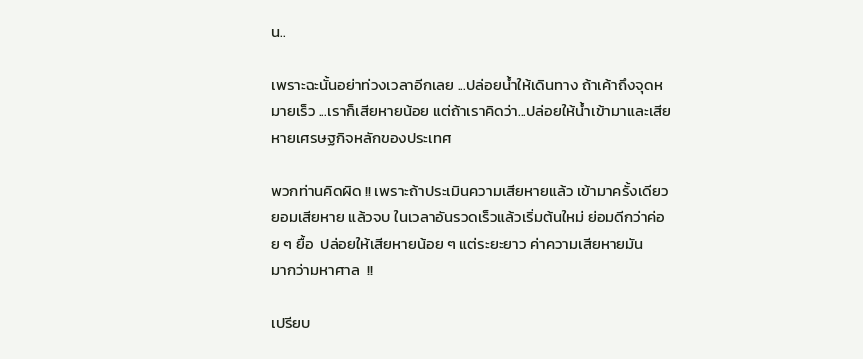น..

เพราะฉะนั้นอย่าท่วงเวลาอีกเลย ...ปล่อยน้ำให้เดินทาง ถ้าเค้าถึงจุดหมายเร็ว ...เราก็เสียหายน้อย แต่ถ้าเราคิดว่า...ปล่อยให้น้ำเข้ามาและเสียหายเศรษฐกิจหลักของประเทศ

พวกท่านคิดผิด !! เพราะถ้าประเมินความเสียหายแล้ว เข้ามาครั้งเดียว ยอมเสียหาย แล้วจบ ในเวลาอันรวดเร็วแล้วเริ่มต้นใหม่ ย่อมดีกว่าค่อย ๆ ยื้อ  ปล่อยให้เสียหายน้อย ๆ แต่ระยะยาว ค่าความเสียหายมัน
มากว่ามหาศาล  !!

เปรียบ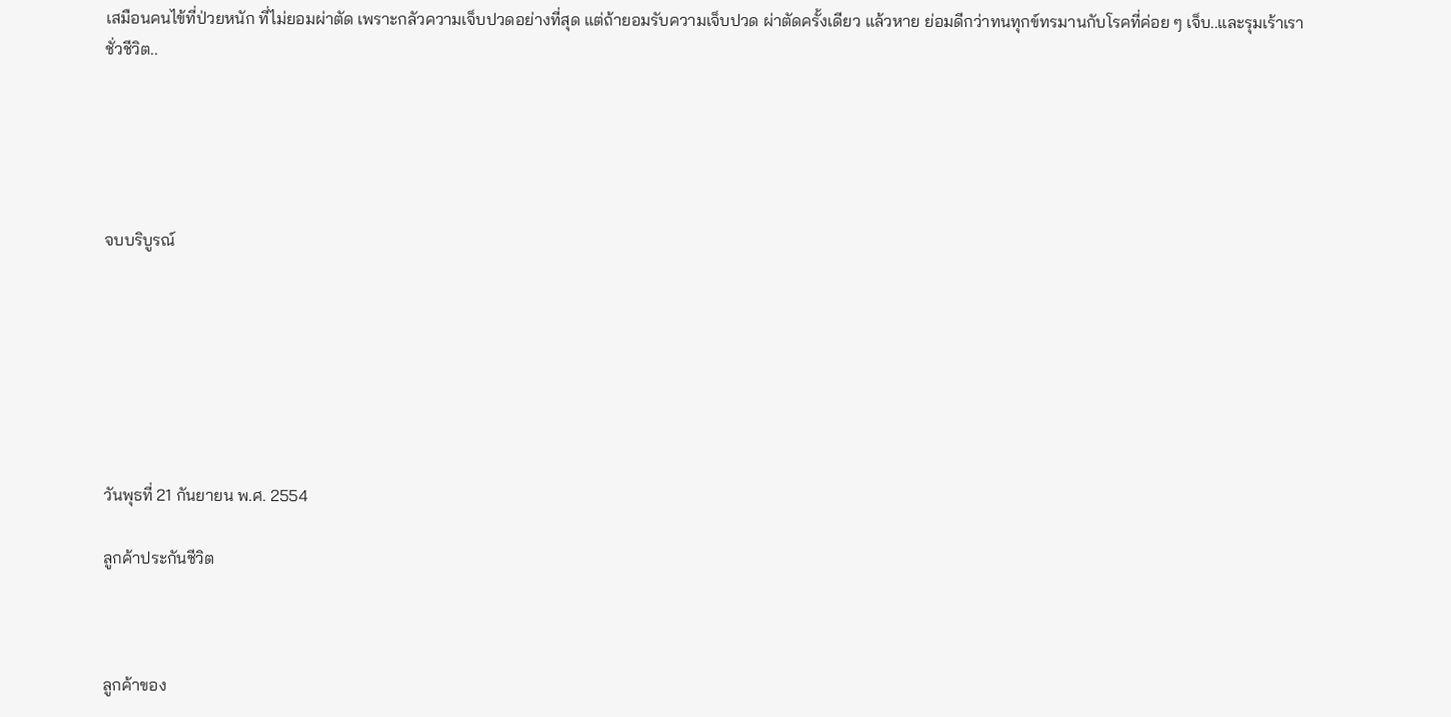เสมือนคนไข้ที่ป่วยหนัก ที่ไม่ยอมผ่าตัด เพราะกลัวความเจ็บปวดอย่างที่สุด แต่ถ้ายอมรับความเจ็บปวด ผ่าตัดครั้งเดียว แล้วหาย ย่อมดีกว่าทนทุกข์ทรมานกับโรคที่ค่อย ๆ เจ็บ..และรุมเร้าเราชั่วชีวิต..





จบบริบูรณ์







วันพุธที่ 21 กันยายน พ.ศ. 2554

ลูกค้าประกันชีวิต



ลูกค้าของ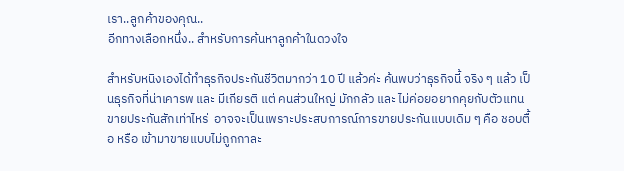เรา..ลูกค้าของคุณ..
อีกทางเลือกหนึ่ง.. สำหรับการค้นหาลูกค้าในดวงใจ

สำหรับหนิงเองได้ทำธุรกิจประกันชีวิตมากว่า 10 ปี แล้วค่ะ ค้นพบว่าธุรกิจนี้ จริง ๆ แล้ว เป็นธุรกิจที่น่าเคารพ และ มีเกียรติ แต่ คนส่วนใหญ่ มักกลัว และ ไม่ค่อยอยากคุยกับตัวแทนขายประกันสักเท่าไหร่  อาจจะเป็นเพราะประสบการณ์การขายประกันแบบเดิม ๆ คือ ชอบตื้อ หรือ เข้ามาขายแบบไม่ถูกกาละ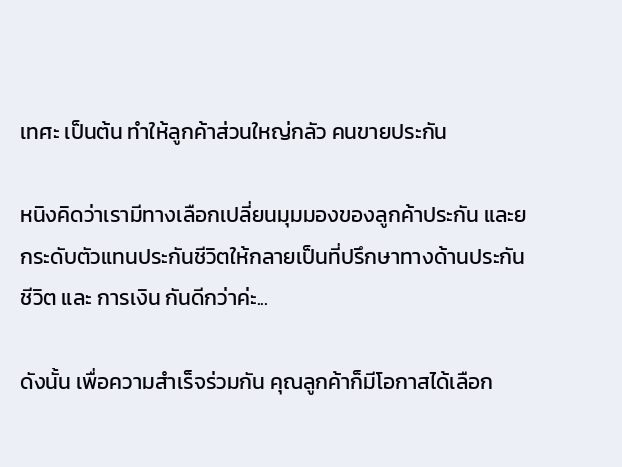เทศะ เป็นต้น ทำให้ลูกค้าส่วนใหญ่กลัว คนขายประกัน

หนิงคิดว่าเรามีทางเลือกเปลี่ยนมุมมองของลูกค้าประกัน และยกระดับตัวแทนประกันชีวิตให้กลายเป็นที่ปรึกษาทางด้านประกันชีวิต และ การเงิน กันดีกว่าค่ะ...

ดังนั้น เพื่อความสำเร็จร่วมกัน คุณลูกค้าก็มีโอกาสได้เลือก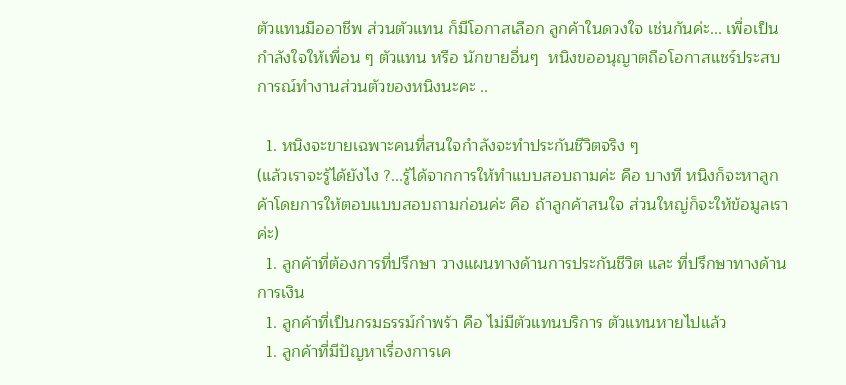ตัวแทนมืออาชีพ ส่วนตัวแทน ก็มีโอกาสเลือก ลูกค้าในดวงใจ เช่นกันค่ะ... เพื่อเป็นกำลังใจให้เพื่อน ๆ ตัวแทน หรือ นักขายอื่นๆ  หนิงขออนุญาตถือโอกาสแชร์ประสบการณ์ทำงานส่วนตัวของหนิงนะคะ ..

  1. หนิงจะขายเฉพาะคนที่สนใจกำลังจะทำประกันชีวิตจริง ๆ
(แล้วเราจะรู้ได้ยังไง ?...รู้ได้จากการให้ทำแบบสอบถามค่ะ คือ บางที หนิงก็จะหาลูกค้าโดยการให้ตอบแบบสอบถามก่อนค่ะ คือ ถ้าลูกค้าสนใจ ส่วนใหญ่ก็จะให้ข้อมูลเราค่ะ)
  1. ลูกค้าที่ต้องการที่ปรึกษา วางแผนทางด้านการประกันชีวิต และ ที่ปรึกษาทางด้านการเงิน
  1. ลูกค้าที่เป็นกรมธรรม์กำพร้า คือ ไม่มีตัวแทนบริการ ตัวแทนหายไปแล้ว
  1. ลูกค้าที่มีปัญหาเรื่องการเค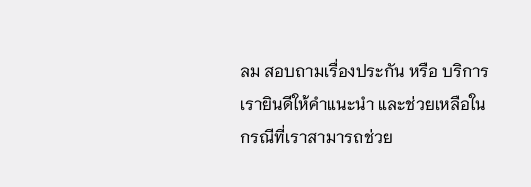ลม สอบถามเรื่องประกัน หรือ บริการ เรายินดีให้คำแนะนำ และช่วยเหลือในกรณีที่เราสามารถช่วย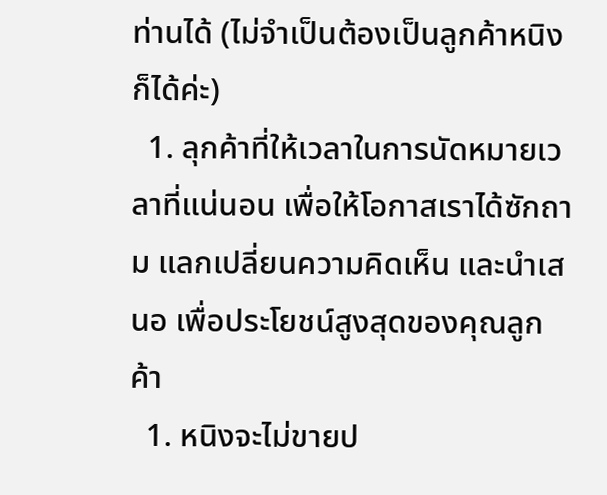ท่านได้ (ไม่จำเป็นต้องเป็นลูกค้าหนิงก็ได้ค่ะ)
  1. ลุกค้าที่ให้เวลาในการนัดหมายเวลาที่แน่นอน เพื่อให้โอกาสเราได้ซักถาม แลกเปลี่ยนความคิดเห็น และนำเสนอ เพื่อประโยชน์สูงสุดของคุณลูกค้า
  1. หนิงจะไม่ขายป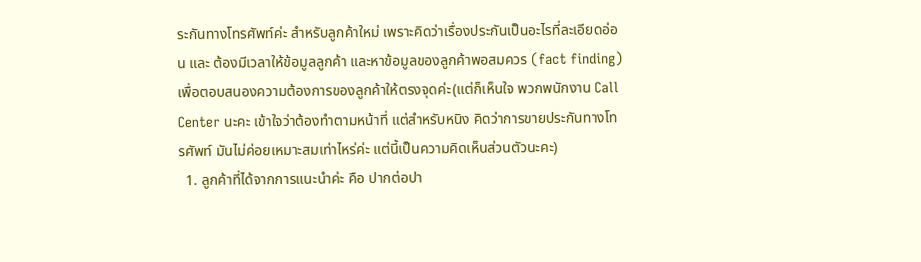ระกันทางโทรศัพท์ค่ะ สำหรับลูกค้าใหม่ เพราะคิดว่าเรื่องประกันเป็นอะไรที่ละเอียดอ่อน และ ต้องมีเวลาให้ข้อมูลลูกค้า และหาข้อมูลของลูกค้าพอสมควร (fact finding)  เพื่อตอบสนองความต้องการของลูกค้าให้ตรงจุดค่ะ(แต่ก็เห็นใจ พวกพนักงาน Call Center นะคะ เข้าใจว่าต้องทำตามหน้าที่ แต่สำหรับหนิง คิดว่าการขายประกันทางโทรศัพท์ มันไม่ค่อยเหมาะสมเท่าไหร่ค่ะ แต่นี้เป็นความคิดเห็นส่วนตัวนะคะ)
  1. ลูกค้าที่ได้จากการแนะนำค่ะ คือ ปากต่อปา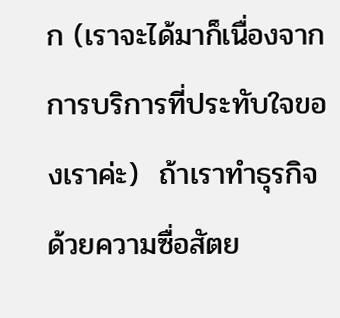ก (เราจะได้มาก็เนื่องจากการบริการที่ประทับใจของเราค่ะ)  ถ้าเราทำธุรกิจ ด้วยความซื่อสัตย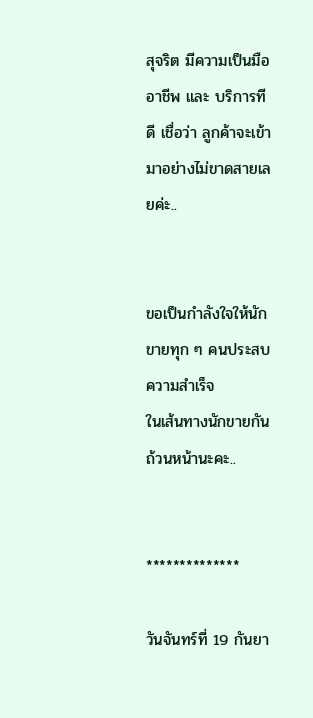สุจริต มีความเป็นมืออาชีพ และ บริการทีดี เชื่อว่า ลูกค้าจะเข้ามาอย่างไม่ขาดสายเลยค่ะ..


ขอเป็นกำลังใจให้นักขายทุก ๆ คนประสบความสำเร็จ
ในเส้นทางนักขายกันถ้วนหน้านะคะ..


**************

วันจันทร์ที่ 19 กันยา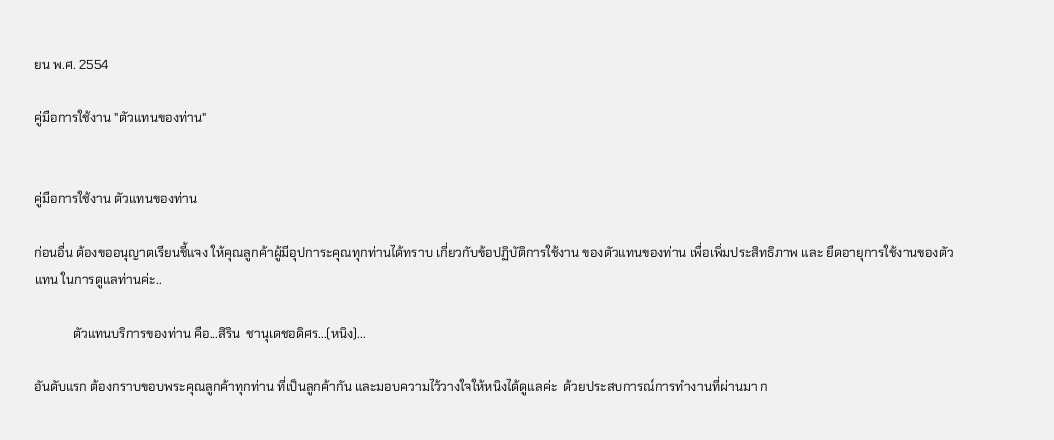ยน พ.ศ. 2554

คู่มือการใช้งาน "ตัวแทนของท่าน"


คู่มือการใช้งาน ตัวแทนของท่าน

ก่อนอื่น ต้องขออนุญาตเรียนชี้แจง ให้คุณลูกค้าผู้มีอุปการะคุณทุกท่านได้ทราบ เกี่ยวกับข้อปฏิบัติการใช้งาน ของตัวแทนของท่าน เพื่อเพิ่มประสิทธิภาพ และ ยืดอายุการใช้งานของตัวแทน ในการดูแลท่านค่ะ..

            ตัวแทนบริการของท่าน คือ...สิริน  ชานุเดชอดิศร...(หนิง)...

อันดับแรก ต้องกราบขอบพระคุณลูกค้าทุกท่าน ที่เป็นลูกค้ากัน และมอบความไว้วางใจให้หนิงได้ดูแลค่ะ  ด้วยประสบการณ์การทำงานที่ผ่านมา ก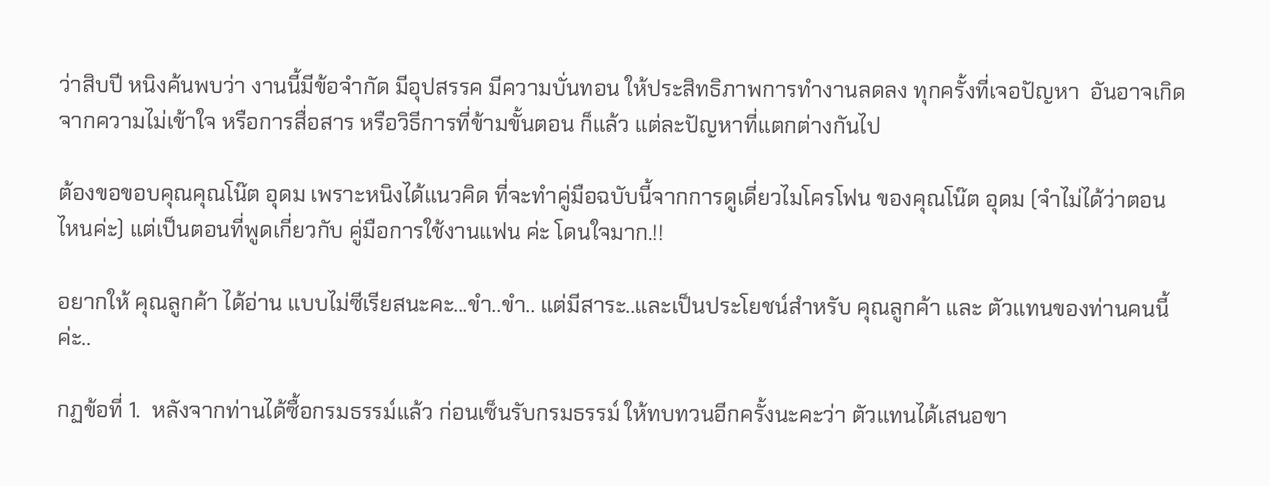ว่าสิบปี หนิงค้นพบว่า งานนี้มีข้อจำกัด มีอุปสรรค มีความบั่นทอน ให้ประสิทธิภาพการทำงานลดลง ทุกครั้งที่เจอปัญหา  อันอาจเกิดจากความไม่เข้าใจ หรือการสื่อสาร หรือวิธีการที่ข้ามขั้นตอน ก็แล้ว แต่ละปัญหาที่แตกต่างกันไป

ต้องขอขอบคุณคุณโน๊ต อุดม เพราะหนิงได้แนวคิด ที่จะทำคู่มือฉบับนี้จากการดูเดี่ยวไมโครโฟน ของคุณโน๊ต อุดม (จำไม่ได้ว่าตอนไหนค่ะ) แต่เป็นตอนที่พูดเกี่ยวกับ คู่มือการใช้งานแฟน ค่ะ โดนใจมาก.!!

อยากให้ คุณลูกค้า ได้อ่าน แบบไม่ซีเรียสนะคะ...ขำ..ขำ.. แต่มีสาระ..และเป็นประโยชน์สำหรับ คุณลูกค้า และ ตัวแทนของท่านคนนี้ค่ะ..

กฏข้อที่ 1.  หลังจากท่านได้ซื้อกรมธรรม์แล้ว ก่อนเซ็นรับกรมธรรม์ ให้ทบทวนอีกครั้งนะคะว่า ตัวแทนได้เสนอขา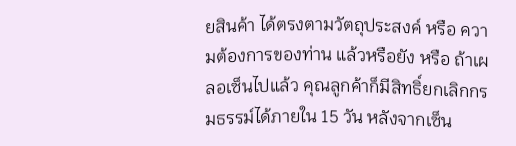ยสินค้า ได้ตรงตามวัตถุประสงค์ หรือ ความต้องการของท่าน แล้วหรือยัง หรือ ถ้าเผลอเซ็นไปแล้ว คุณลูกค้าก็มีสิทธิ์ยกเลิกกรมธรรม์ได้ภายใน 15 วัน หลังจากเซ็น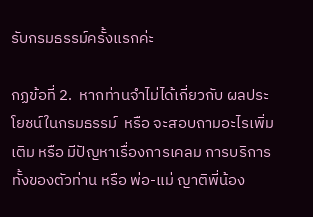รับกรมธรรม์ครั้งแรกค่ะ

กฏข้อที่ 2.  หากท่านจำไม่ได้เกี่ยวกับ ผลประโยชน์ในกรมธรรม์  หรือ จะสอบถามอะไรเพิ่มเติม หรือ มีปัญหาเรื่องการเคลม การบริการ ทั้งของตัวท่าน หรือ พ่อ-แม่ ญาติพี่น้อง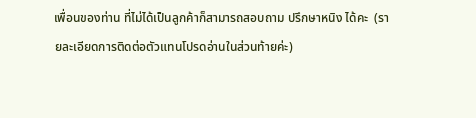เพื่อนของท่าน ที่ไม่ได้เป็นลูกค้าก็สามารถสอบถาม ปรึกษาหนิง ได้คะ  (รายละเอียดการติดต่อตัวแทนโปรดอ่านในส่วนท้ายค่ะ)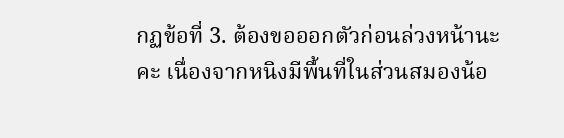กฏข้อที่ 3. ต้องขอออกตัวก่อนล่วงหน้านะคะ เนื่องจากหนิงมีพื้นที่ในส่วนสมองน้อ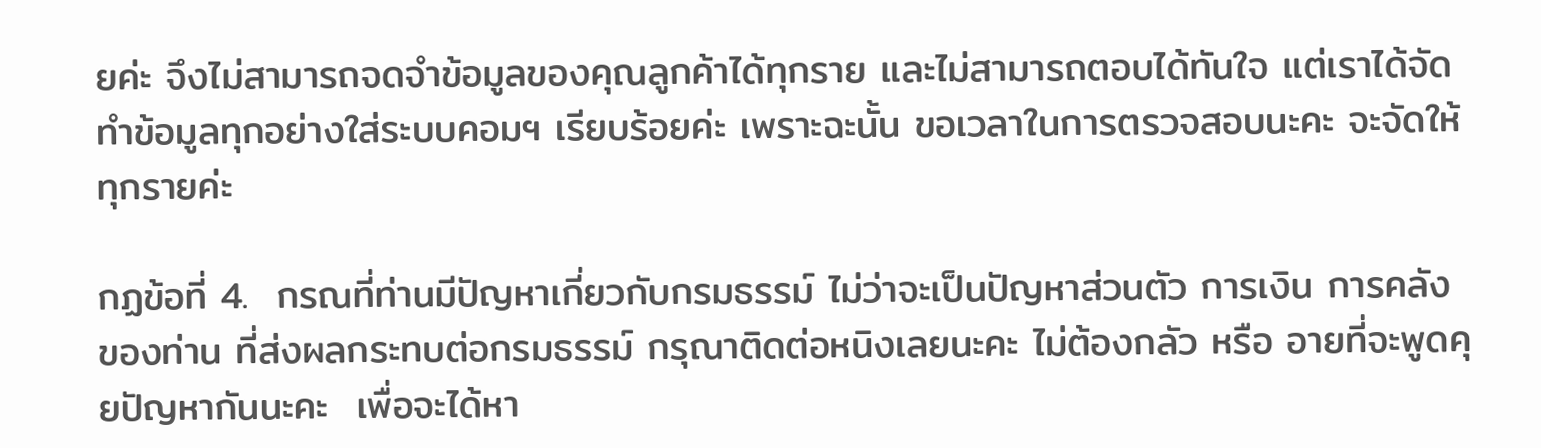ยค่ะ จึงไม่สามารถจดจำข้อมูลของคุณลูกค้าได้ทุกราย และไม่สามารถตอบได้ทันใจ แต่เราได้จัดทำข้อมูลทุกอย่างใส่ระบบคอมฯ เรียบร้อยค่ะ เพราะฉะนั้น ขอเวลาในการตรวจสอบนะคะ จะจัดให้ทุกรายค่ะ

กฏข้อที่ 4.  กรณที่ท่านมีปัญหาเกี่ยวกับกรมธรรม์ ไม่ว่าจะเป็นปัญหาส่วนตัว การเงิน การคลัง ของท่าน ที่ส่งผลกระทบต่อกรมธรรม์ กรุณาติดต่อหนิงเลยนะคะ ไม่ต้องกลัว หรือ อายที่จะพูดคุยปัญหากันนะคะ  เพื่อจะได้หา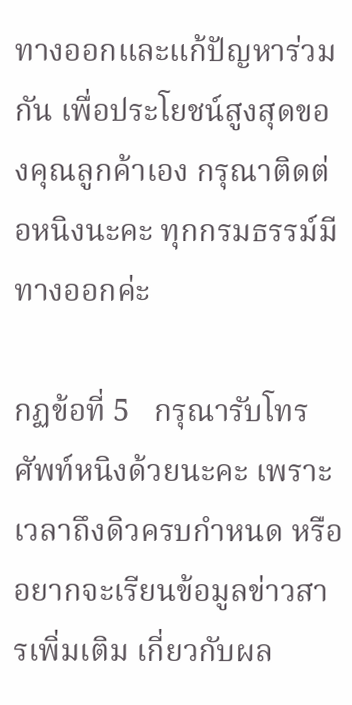ทางออกและแก้ปัญหาร่วมกัน เพื่อประโยชน์สูงสุดของคุณลูกค้าเอง กรุณาติดต่อหนิงนะคะ ทุกกรมธรรม์มีทางออกค่ะ

กฏข้อที่ 5   กรุณารับโทรศัพท์หนิงด้วยนะคะ เพราะเวลาถึงดิวครบกำหนด หรืออยากจะเรียนข้อมูลข่าวสารเพิ่มเติม เกี่ยวกับผล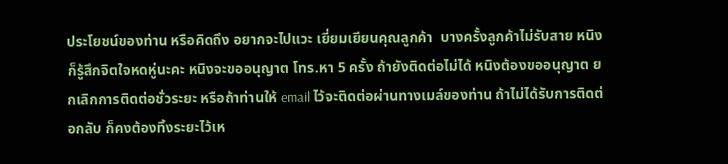ประโยชน์ของท่าน หรือคิดถึง อยากจะไปแวะ เยี่ยมเยียนคุณลูกค้า  บางครั้งลูกค้าไม่รับสาย หนิงก็รู้สึกจิตใจหดหู่นะคะ หนิงจะขออนุญาต โทร.หา 5 ครั้ง ถ้ายังติดต่อไม่ได้ หนิงต้องขออนุญาต ยกเลิกการติดต่อชั่วระยะ หรือถ้าท่านให้ email ไว้จะติดต่อผ่านทางเมล์ของท่าน ถ้าไม่ได้รับการติดต่อกลับ ก็คงต้องทิ้งระยะไว้เห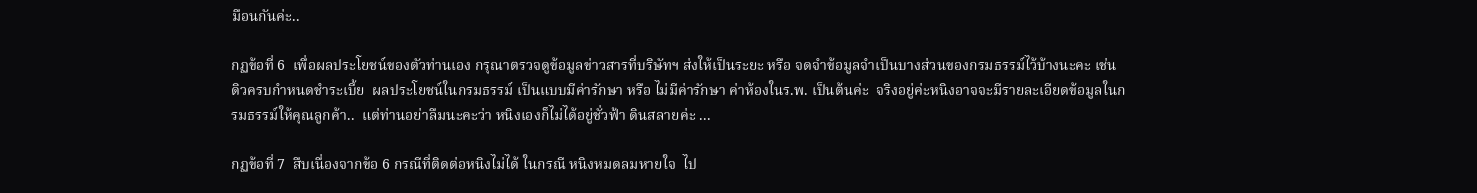มือนกันค่ะ..

กฏข้อที่ 6  เพื่อผลประโยชน์ของตัวท่านเอง กรุณาตรวจดูข้อมูลข่าวสารที่บริษัทฯ ส่งให้เป็นระยะ หรือ จดจำข้อมูลจำเป็นบางส่วนของกรมธรรม์ไว้บ้างนะคะ เช่น ดิวครบกำหนดชำระเบี้ย  ผลประโยชน์ในกรมธรรม์ เป็นแบบมีค่ารักษา หรือ ไม่มีค่ารักษา ค่าห้องในร.พ. เป็นต้นค่ะ  จริงอยู่ค่ะหนิงอาจจะมีรายละเอียดข้อมูลในกรมธรรม์ให้คุณลูกค้า..  แต่ท่านอย่าลืมนะคะว่า หนิงเองก็ไม่ได้อยู่ชั่วฟ้า ดินสลายค่ะ ...

กฏข้อที่ 7  สืบเนื่องจากข้อ 6 กรณีที่ติดต่อหนิงไม่ได้ ในกรณี หนิงหมดลมหายใจ  ไป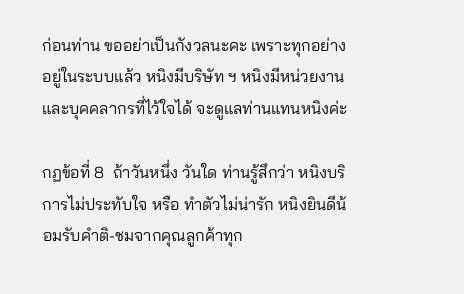ก่อนท่าน ขออย่าเป็นกังวลนะคะ เพราะทุกอย่างอยู่ในระบบแล้ว หนิงมีบริษัท ฯ หนิงมีหน่วยงาน และบุคคลากรที่ไว้ใจได้ จะดูแลท่านแทนหนิงค่ะ

กฏข้อที่ 8  ถ้าวันหนึ่ง วันใด ท่านรู้สึกว่า หนิงบริการไม่ประทับใจ หรือ ทำตัวไม่น่ารัก หนิงยินดีน้อมรับคำติ-ชมจากคุณลูกค้าทุก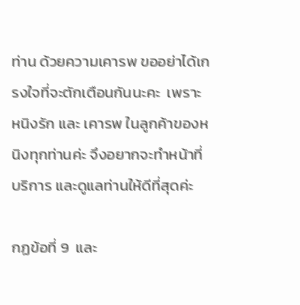ท่าน ด้วยความเคารพ ขออย่าได้เกรงใจที่จะตักเตือนกันนะคะ  เพราะหนิงรัก และ เคารพ ในลูกค้าของหนิงทุกท่านค่ะ จึงอยากจะทำหน้าที่บริการ และดูแลท่านให้ดีที่สุดค่ะ

กฏข้อที่ 9  และ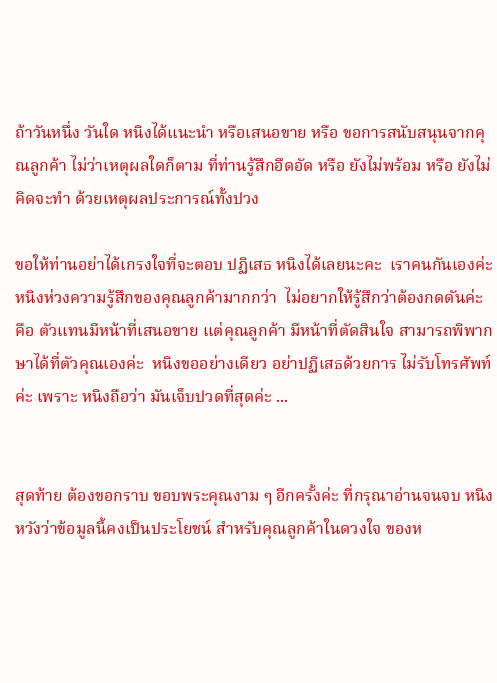ถ้าวันหนึ่ง วันใด หนิงได้แนะนำ หรือเสนอขาย หรือ ขอการสนับสนุนจากคุณลูกค้า ไม่ว่าเหตุผลใดก็ตาม ที่ท่านรู้สึกอึดอัด หรือ ยังไม่พร้อม หรือ ยังไม่คิดจะทำ ด้วยเหตุผลประการณ์ทั้งปวง

ขอให้ท่านอย่าได้เกรงใจที่จะตอบ ปฏิเสธ หนิงได้เลยนะคะ  เราคนกันเองค่ะ หนิงห่วงความรู้สึกของคุณลูกค้ามากกว่า  ไม่อยากให้รู้สึกว่าต้องกดดันค่ะ คือ ตัวแทนมีหน้าที่เสนอขาย แต่คุณลูกค้า มีหน้าที่ตัดสินใจ สามารถพิพากษาได้ที่ตัวคุณเองค่ะ  หนิงขออย่างเดียว อย่าปฏิเสธด้วยการ ไม่รับโทรศัพท์ ค่ะ เพราะ หนิงถือว่า มันเจ็บปวดที่สุดค่ะ ...


สุดท้าย ต้องขอกราบ ขอบพระคุณงาม ๆ อีกครั้งค่ะ ที่กรุณาอ่านจนจบ หนิงหวังว่าข้อมูลนี้คงเป็นประโยชน์ สำหรับคุณลูกค้าในดวงใจ ของห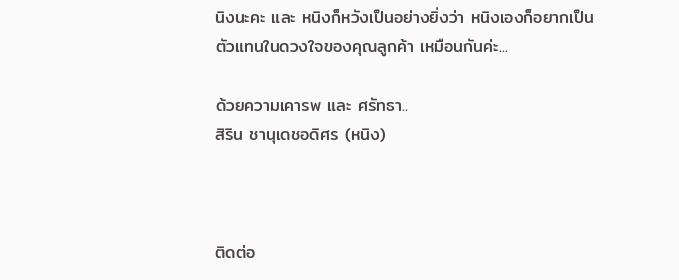นิงนะคะ และ หนิงก็หวังเป็นอย่างยิ่งว่า หนิงเองก็อยากเป็น ตัวแทนในดวงใจของคุณลูกค้า เหมือนกันค่ะ...

ด้วยความเคารพ และ ศรัทธา..
สิริน ชานุเดชอดิศร (หนิง)



ติดต่อ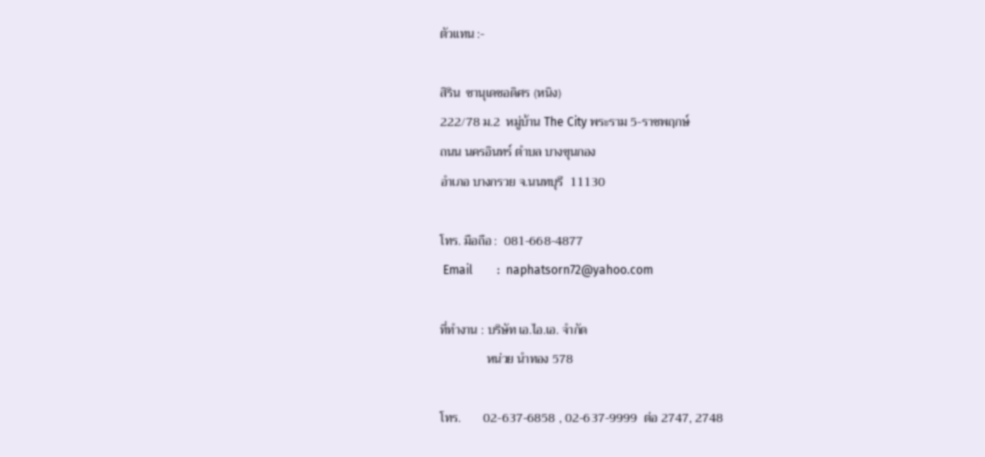ตัวแทน :-

สิริน  ชานุเดชอดิศร (หนิง)
222/78 ม.2  หมู่บ้าน The City พระราม 5-ราชพฤกษ์
ถนน นครอินทร์ ตำบล บางขุนกอง
อำเภอ บางกรวย จ.นนทบุรี  11130

โทร. มือถือ :  081-668-4877
 Email        :  naphatsorn72@yahoo.com

ที่ทำงาน : บริษัท เอ.ไอ.เอ. จำกัด
               หน่วย นำทอง 578

โทร.       02-637-6858 , 02-637-9999  ต่อ 2747, 2748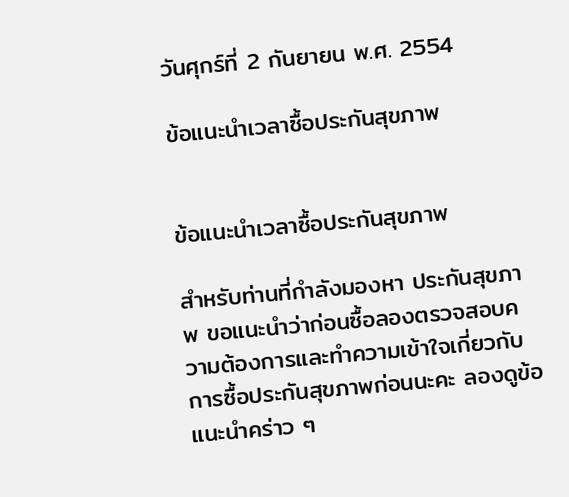วันศุกร์ที่ 2 กันยายน พ.ศ. 2554

ข้อแนะนำเวลาซื้อประกันสุขภาพ


ข้อแนะนำเวลาซื้อประกันสุขภาพ

สำหรับท่านที่กำลังมองหา ประกันสุขภาพ ขอแนะนำว่าก่อนซื้อลองตรวจสอบความต้องการและทำความเข้าใจเกี่ยวกับการซื้อประกันสุขภาพก่อนนะคะ ลองดูข้อแนะนำคร่าว ๆ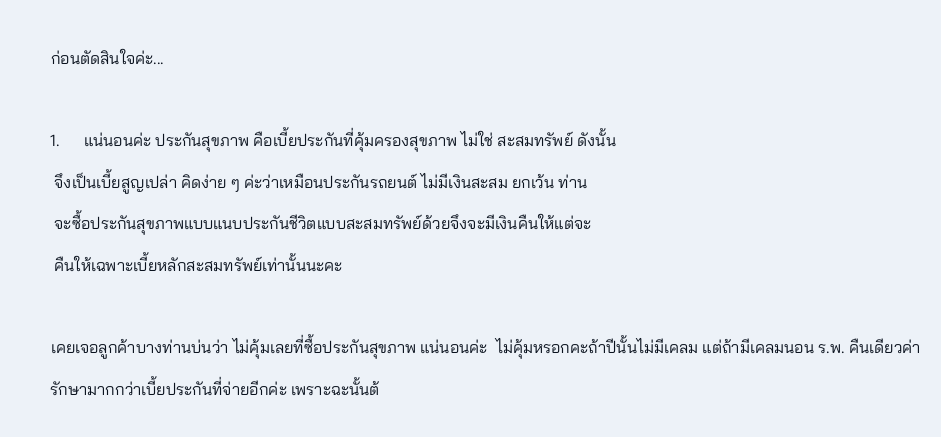ก่อนตัดสินใจค่ะ...

1.      แน่นอนค่ะ ประกันสุขภาพ คือเบี้ยประกันที่คุ้มครองสุขภาพ ไม่ใช่ สะสมทรัพย์ ดังนั้น
 จึงเป็นเบี้ยสูญเปล่า คิดง่าย ๆ ค่ะว่าเหมือนประกันรถยนต์ ไม่มีเงินสะสม ยกเว้น ท่าน
 จะซื้อประกันสุขภาพแบบแนบประกันชีวิตแบบสะสมทรัพย์ด้วยจึงจะมีเงินคืนให้แต่จะ
 คืนให้เฉพาะเบี้ยหลักสะสมทรัพย์เท่านั้นนะคะ

เคยเจอลูกค้าบางท่านบ่นว่า ไม่คุ้มเลยที่ซื้อประกันสุขภาพ แน่นอนค่ะ  ไม่คุ้มหรอกคะถ้าปีนั้นไม่มีเคลม แต่ถ้ามีเคลมนอน ร.พ. คืนเดียวค่ารักษามากกว่าเบี้ยประกันที่จ่ายอีกค่ะ เพราะฉะนั้นต้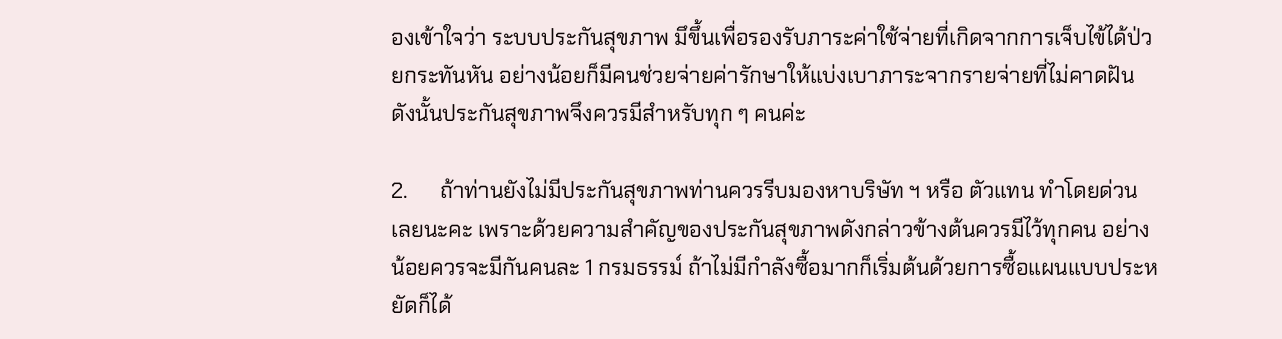องเข้าใจว่า ระบบประกันสุขภาพ มึขึ้นเพื่อรองรับภาระค่าใช้จ่ายที่เกิดจากการเจ็บไข้ได้ป่วยกระทันหัน อย่างน้อยก็มีคนช่วยจ่ายค่ารักษาให้แบ่งเบาภาระจากรายจ่ายที่ไม่คาดฝัน ดังนั้นประกันสุขภาพจึงควรมีสำหรับทุก ๆ คนค่ะ

2.      ถ้าท่านยังไม่มีประกันสุขภาพท่านควรรีบมองหาบริษัท ฯ หรือ ตัวแทน ทำโดยด่วน
เลยนะคะ เพราะด้วยความสำคัญของประกันสุขภาพดังกล่าวข้างต้นควรมีไว้ทุกคน อย่างน้อยควรจะมีกันคนละ 1 กรมธรรม์ ถ้าไม่มีกำลังซื้อมากก็เริ่มต้นด้วยการซื้อแผนแบบประหยัดก็ได้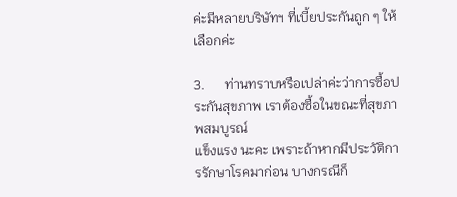ค่ะมีหลายบริษัทฯ ที่เบี้ยประกันถูก ๆ ให้เลือกค่ะ

3.      ท่านทราบหรือเปล่าค่ะว่าการซื้อประกันสุขภาพ เราต้องซื้อในขณะที่สุขภาพสมบูรณ์
แข็งแรง นะคะ เพราะถ้าหากมีประวัติการรักษาโรคมาก่อน บางกรณีก็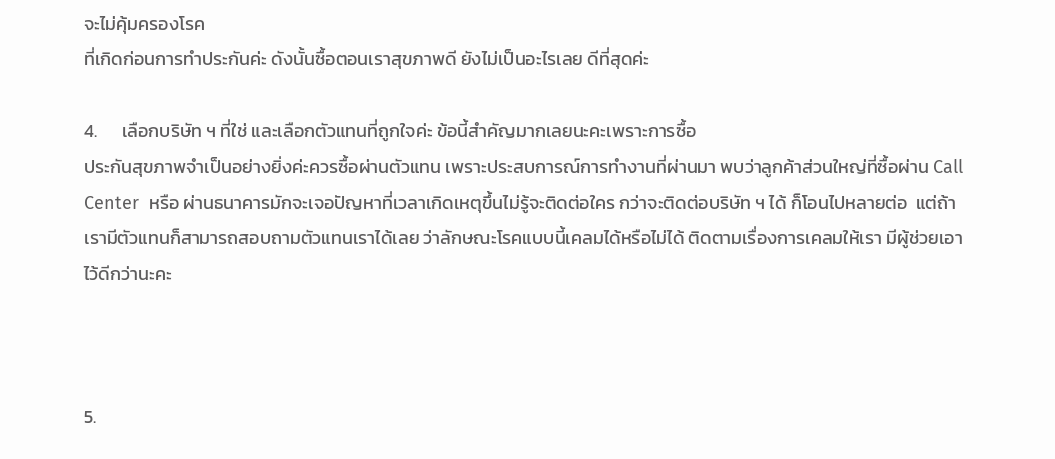จะไม่คุ้มครองโรค
ที่เกิดก่อนการทำประกันค่ะ ดังนั้นซื้อตอนเราสุขภาพดี ยังไม่เป็นอะไรเลย ดีที่สุดค่ะ

4.      เลือกบริษัท ฯ ที่ใช่ และเลือกตัวแทนที่ถูกใจค่ะ ข้อนี้สำคัญมากเลยนะคะเพราะการซื้อ
ประกันสุขภาพจำเป็นอย่างยิ่งค่ะควรซื้อผ่านตัวแทน เพราะประสบการณ์การทำงานที่ผ่านมา พบว่าลูกค้าส่วนใหญ่ที่ซื้อผ่าน Call Center  หรือ ผ่านธนาคารมักจะเจอปัญหาที่เวลาเกิดเหตุขึ้นไม่รู้จะติดต่อใคร กว่าจะติดต่อบริษัท ฯ ได้ ก็โอนไปหลายต่อ  แต่ถ้าเรามีตัวแทนก็สามารถสอบถามตัวแทนเราได้เลย ว่าลักษณะโรคแบบนี้เคลมได้หรือไม่ได้ ติดตามเรื่องการเคลมให้เรา มีผู้ช่วยเอาไว้ดีกว่านะคะ



5.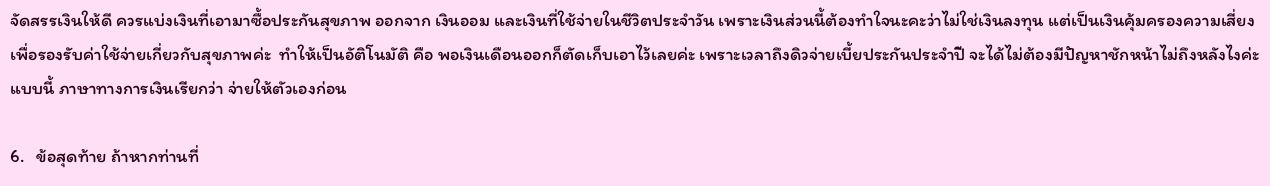จัดสรรเงินให้ดี ควรแบ่งเงินที่เอามาซื้อประกันสุขภาพ ออกจาก เงินออม และเงินที่ใช้จ่ายในชีวิตประจำวัน เพราะเงินส่วนนี้ต้องทำใจนะคะว่าไม่ใช่เงินลงทุน แต่เป็นเงินคุ้มครองความเสี่ยงเพื่อรองรับค่าใช้จ่ายเกี่ยวกับสุขภาพค่ะ  ทำให้เป็นอัติโนมัติ คือ พอเงินเดือนออกก็ตัดเก็บเอาไว้เลยค่ะ เพราะเวลาถึงดิวจ่ายเบี้ยประกันประจำปี จะได้ไม่ต้องมีปัญหาชักหน้าไม่ถึงหลังไงค่ะ แบบนี้ ภาษาทางการเงินเรียกว่า จ่ายให้ตัวเองก่อน

6.   ข้อสุดท้าย ถ้าหากท่านที่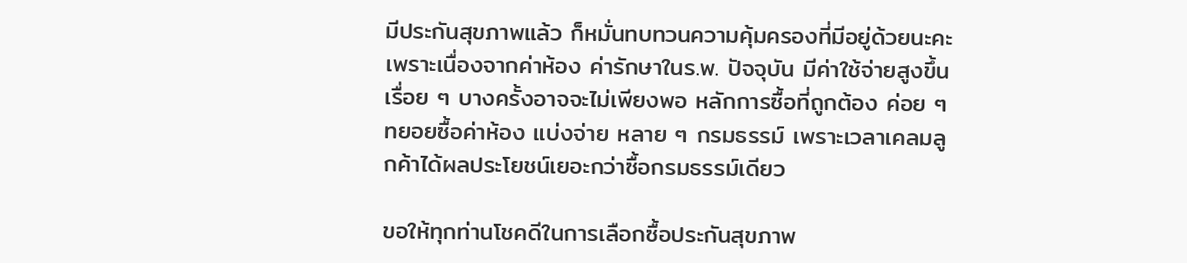มีประกันสุขภาพแล้ว ก็หมั่นทบทวนความคุ้มครองที่มีอยู่ด้วยนะคะ เพราะเนื่องจากค่าห้อง ค่ารักษาในร.พ. ปัจจุบัน มีค่าใช้จ่ายสูงขึ้นเรื่อย ๆ บางครั้งอาจจะไม่เพียงพอ หลักการซื้อที่ถูกต้อง ค่อย ๆ ทยอยซื้อค่าห้อง แบ่งจ่าย หลาย ๆ กรมธรรม์ เพราะเวลาเคลมลูกค้าได้ผลประโยชน์เยอะกว่าซื้อกรมธรรม์เดียว

ขอให้ทุกท่านโชคดีในการเลือกซื้อประกันสุขภาพ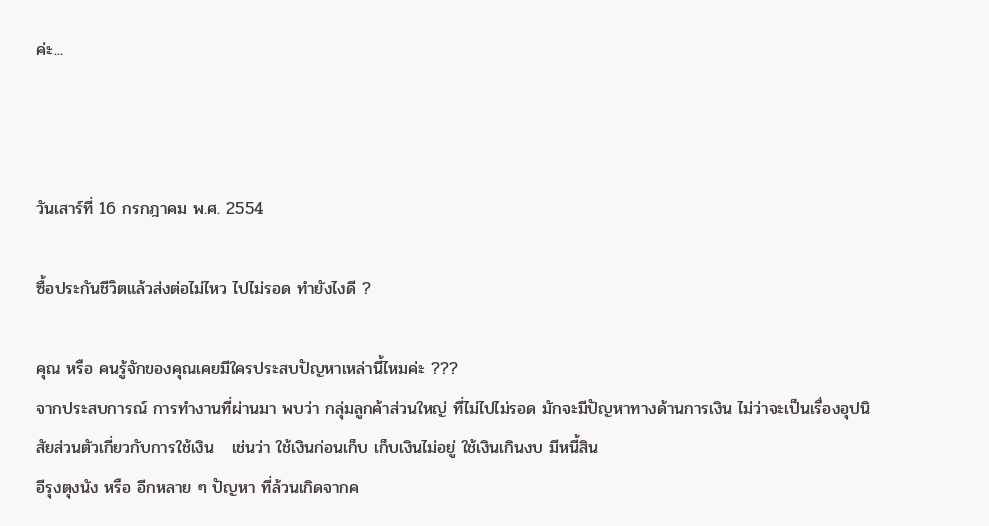ค่ะ...



วันเสาร์ที่ 16 กรกฎาคม พ.ศ. 2554

ซื้อประกันชีวิตแล้วส่งต่อไม่ไหว ไปไม่รอด ทำยังไงดี ?

คุณ หรือ คนรู้จักของคุณเคยมีใครประสบปัญหาเหล่านี้ไหมค่ะ ???
จากประสบการณ์ การทำงานที่ผ่านมา พบว่า กลุ่มลูกค้าส่วนใหญ่ ที่ไม่ไปไม่รอด มักจะมีปัญหาทางด้านการเงิน ไม่ว่าจะเป็นเรื่องอุปนิสัยส่วนตัวเกี่ยวกับการใช้เงิน   เช่นว่า ใช้เงินก่อนเก็บ เก็บเงินไม่อยู่ ใช้เงินเกินงบ มีหนี้สิน
อีรุงตุงนัง หรือ อีกหลาย ๆ ปัญหา ที่ล้วนเกิดจากค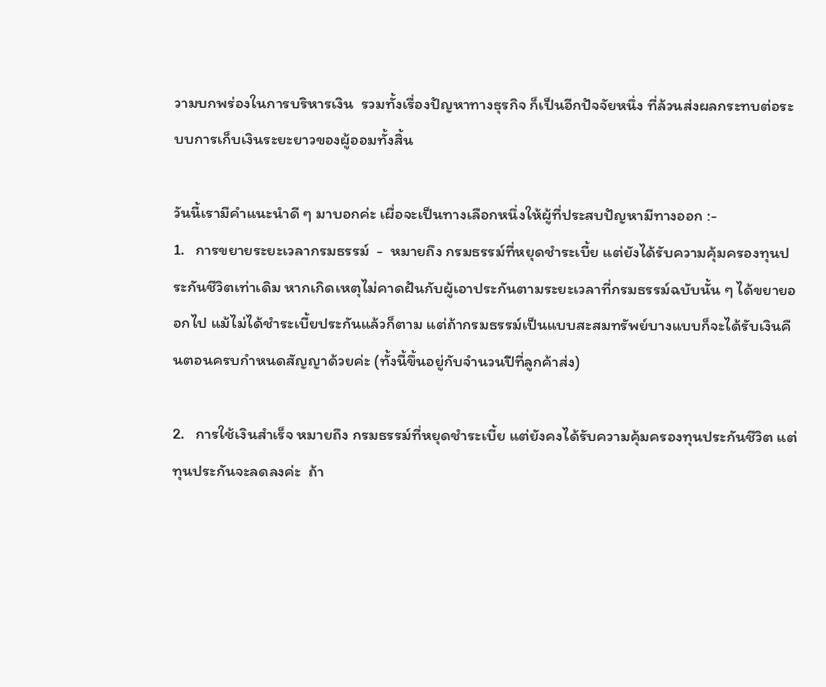วามบกพร่องในการบริหารเงิน  รวมทั้งเรื่องปัญหาทางธุรกิจ ก็เป็นอีกปัจจัยหนึ่ง ที่ล้วนส่งผลกระทบต่อระบบการเก็บเงินระยะยาวของผู้ออมทั้งสิ้น

วันนี้เรามีคำแนะนำดี ๆ มาบอกค่ะ เผื่อจะเป็นทางเลือกหนึ่งให้ผู้ที่ประสบปัญหามีทางออก :-
1.   การขยายระยะเวลากรมธรรม์  -  หมายถึง กรมธรรม์ที่หยุดชำระเบี้ย แต่ยังได้รับความคุ้มครองทุนประกันชีวิตเท่าเดิม หากเกิดเหตุไม่คาดฝันกับผู้เอาประกันตามระยะเวลาที่กรมธรรม์ฉบับนั้น ๆ ได้ขยายออกไป แม้ไม่ได้ชำระเบี้ยประกันแล้วก็ตาม แต่ถ้ากรมธรรม์เป็นแบบสะสมทรัพย์บางแบบก็จะได้รับเงินคืนตอนครบกำหนดสัญญาด้วยค่ะ (ทั้งนี้ขึ้นอยู่กับจำนวนปีที่ลูกค้าส่ง)

2.   การใช้เงินสำเร็จ หมายถึง กรมธรรม์ที่หยุดชำระเบี้ย แต่ยังคงได้รับความคุ้มครองทุนประกันชีวิต แต่ทุนประกันจะลดลงค่ะ  ถ้า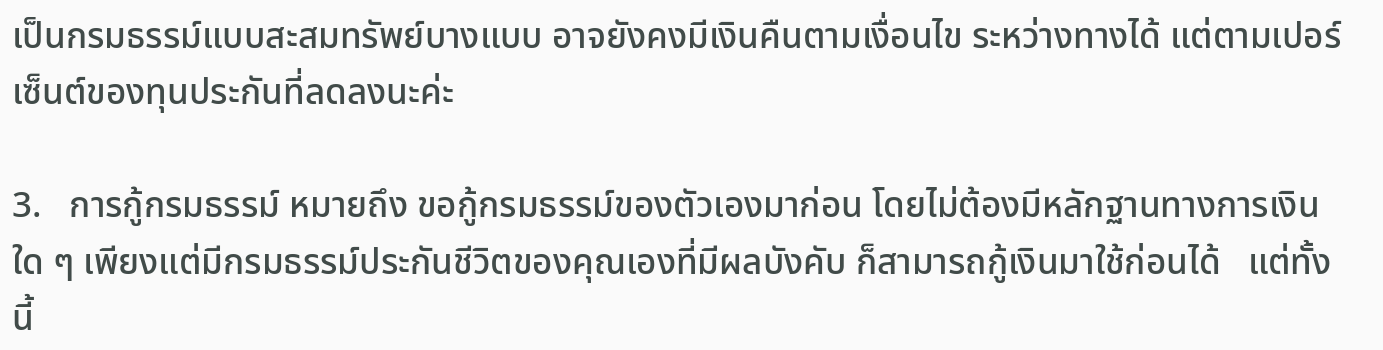เป็นกรมธรรม์แบบสะสมทรัพย์บางแบบ อาจยังคงมีเงินคืนตามเงื่อนไข ระหว่างทางได้ แต่ตามเปอร์เซ็นต์ของทุนประกันที่ลดลงนะค่ะ

3.   การกู้กรมธรรม์ หมายถึง ขอกู้กรมธรรม์ของตัวเองมาก่อน โดยไม่ต้องมีหลักฐานทางการเงินใด ๆ เพียงแต่มีกรมธรรม์ประกันชีวิตของคุณเองที่มีผลบังคับ ก็สามารถกู้เงินมาใช้ก่อนได้   แต่ทั้งนี้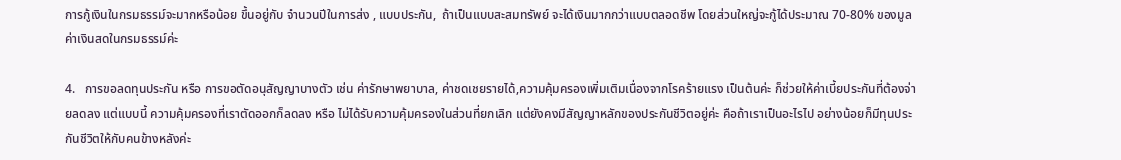การกู้เงินในกรมธรรม์จะมากหรือน้อย ขึ้นอยู่กับ จำนวนปีในการส่ง , แบบประกัน,  ถ้าเป็นแบบสะสมทรัพย์ จะได้เงินมากกว่าแบบตลอดชีพ โดยส่วนใหญ่จะกู้ได้ประมาณ 70-80% ของมูลค่าเงินสดในกรมธรรม์ค่ะ

4.   การขอลดทุนประกัน หรือ การขอตัดอนุสัญญาบางตัว เช่น ค่ารักษาพยาบาล, ค่าชดเชยรายได้,ความคุ้มครองเพิ่มเติมเนื่องจากโรคร้ายแรง เป็นต้นค่ะ ก็ช่วยให้ค่าเบี้ยประกันที่ต้องจ่ายลดลง แต่แบบนี้ ความคุ้มครองที่เราตัดออกก็ลดลง หรือ ไม่ได้รับความคุ้มครองในส่วนที่ยกเลิก แต่ยังคงมีสัญญาหลักของประกันชีวิตอยู่ค่ะ คือถ้าเราเป็นอะไรไป อย่างน้อยก็มีทุนประกันชีวิตให้กับคนข้างหลังค่ะ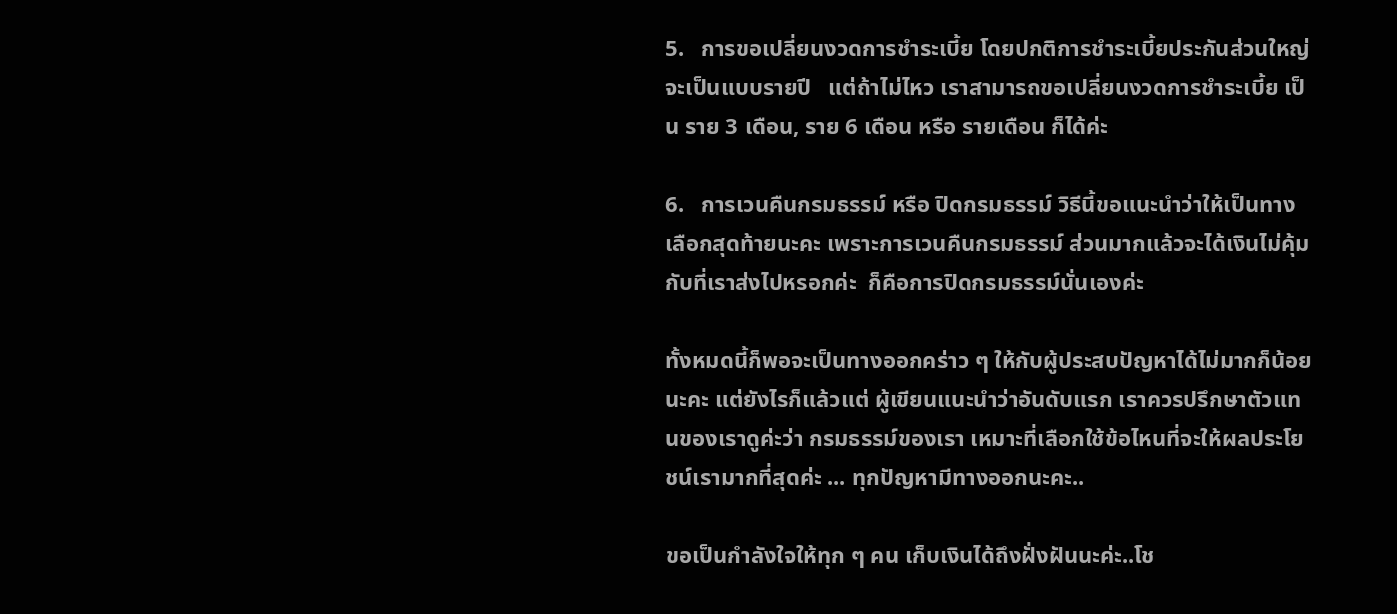5.   การขอเปลี่ยนงวดการชำระเบี้ย โดยปกติการชำระเบี้ยประกันส่วนใหญ่จะเป็นแบบรายปี   แต่ถ้าไม่ไหว เราสามารถขอเปลี่ยนงวดการชำระเบี้ย เป็น ราย 3 เดือน, ราย 6 เดือน หรือ รายเดือน ก็ได้ค่ะ

6.   การเวนคืนกรมธรรม์ หรือ ปิดกรมธรรม์ วิธีนี้ขอแนะนำว่าให้เป็นทางเลือกสุดท้ายนะคะ เพราะการเวนคืนกรมธรรม์ ส่วนมากแล้วจะได้เงินไม่คุ้มกับที่เราส่งไปหรอกค่ะ  ก็คือการปิดกรมธรรม์นั่นเองค่ะ

ทั้งหมดนี้ก็พอจะเป็นทางออกคร่าว ๆ ให้กับผู้ประสบปัญหาได้ไม่มากก็น้อยนะคะ แต่ยังไรก็แล้วแต่ ผู้เขียนแนะนำว่าอันดับแรก เราควรปรึกษาตัวแทนของเราดูค่ะว่า กรมธรรม์ของเรา เหมาะที่เลือกใช้ข้อไหนที่จะให้ผลประโยชน์เรามากที่สุดค่ะ ... ทุกปัญหามีทางออกนะคะ..

ขอเป็นกำลังใจให้ทุก ๆ คน เก็บเงินได้ถึงฝั่งฝันนะค่ะ..โช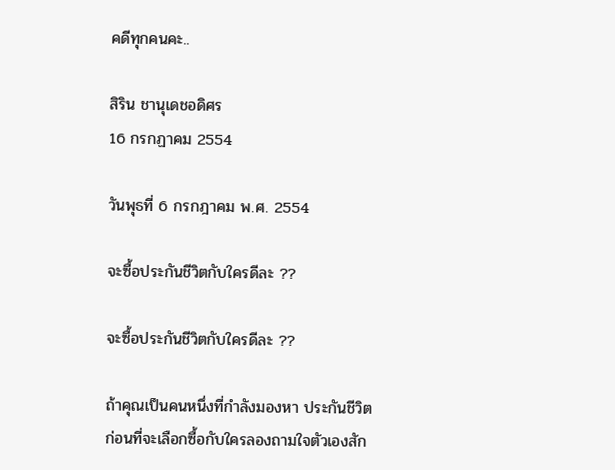คดีทุกคนคะ..

สิริน ชานุเดชอดิศร
16 กรกฏาคม 2554

วันพุธที่ 6 กรกฎาคม พ.ศ. 2554

จะซื้อประกันชีวิตกับใครดีละ ??

จะซื้อประกันชีวิตกับใครดีละ ??

ถ้าคุณเป็นคนหนึ่งที่กำลังมองหา ประกันชีวิต
ก่อนที่จะเลือกซื้อกับใครลองถามใจตัวเองสัก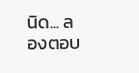นิด... ลองตอบ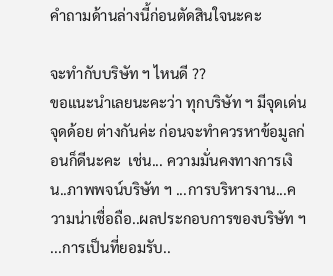คำถามด้านล่างนี้ก่อนตัดสินใจนะคะ

จะทำกับบริษัท ฯ ไหนดี ??
ขอแนะนำเลยนะคะว่า ทุกบริษัท ฯ มีจุดเด่น จุดด้อย ต่างกันค่ะ ก่อนจะทำควรหาข้อมูลก่อนก็ดีนะคะ  เช่น... ความมั่นคงทางการเงิน..ภาพพจน์บริษัท ฯ ...การบริหารงาน...ความน่าเชื่อถือ..ผลประกอบการของบริษัท ฯ ...การเป็นที่ยอมรับ..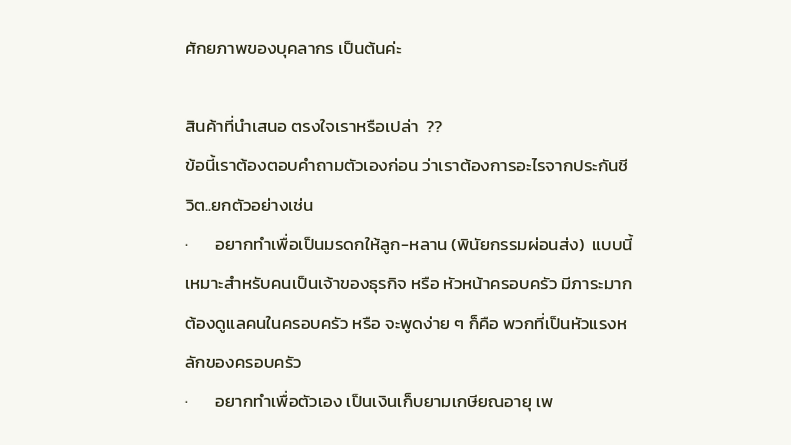ศักยภาพของบุคลากร เป็นต้นค่ะ

สินค้าที่นำเสนอ ตรงใจเราหรือเปล่า  ??
ข้อนี้เราต้องตอบคำถามตัวเองก่อน ว่าเราต้องการอะไรจากประกันชีวิต..ยกตัวอย่างเช่น
·       อยากทำเพื่อเป็นมรดกให้ลูก-หลาน (พินัยกรรมผ่อนส่ง)  แบบนี้ เหมาะสำหรับคนเป็นเจ้าของธุรกิจ หรือ หัวหน้าครอบครัว มีภาระมากต้องดูแลคนในครอบครัว หรือ จะพูดง่าย ๆ ก็คือ พวกที่เป็นหัวแรงหลักของครอบครัว
·       อยากทำเพื่อตัวเอง เป็นเงินเก็บยามเกษียณอายุ เพ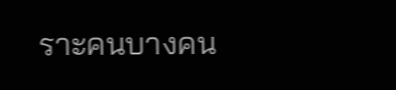ราะคนบางคน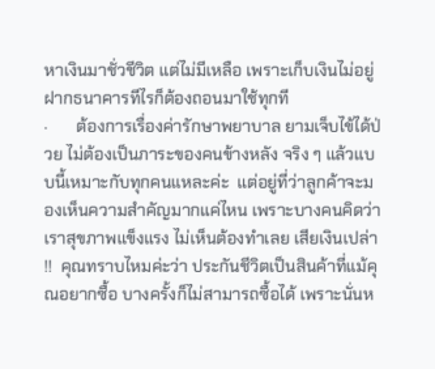หาเงินมาชั่วชีวิต แต่ไม่มีเหลือ เพราะเก็บเงินไม่อยู่ ฝากธนาคารทีไรก็ต้องถอนมาใช้ทุกที
·       ต้องการเรื่องค่ารักษาพยาบาล ยามเจ็บไข้ได้ป่วย ไม่ต้องเป็นภาระของคนข้างหลัง จริง ๆ แล้วแบบนี้เหมาะกับทุกคนแหละค่ะ  แต่อยู่ที่ว่าลูกค้าจะมองเห็นความสำคัญมากแค่ไหน เพราะบางคนคิดว่า เราสุขภาพแข็งแรง ไม่เห็นต้องทำเลย เสียเงินเปล่า !!  คุณทราบไหมค่ะว่า ประกันชีวิตเป็นสินค้าที่แม้คุณอยากซื้อ บางครั้งก็ไม่สามารถซื้อได้ เพราะนั่นห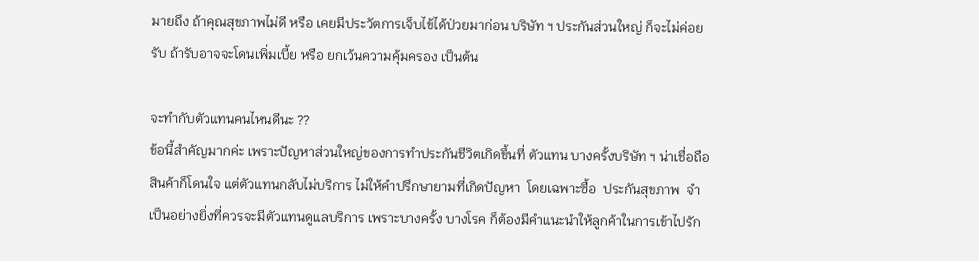มายถึง ถ้าคุณสุขภาพไม่ดี หรือ เคยมีประวัตการเจ็บไข้ได้ป่วยมาก่อน บริษัท ฯ ประกันส่วนใหญ่ ก็จะไม่ค่อยรับ ถ้ารับอาจจะโดนเพิ่มเบี้ย หรือ ยกเว้นความคุ้มครอง เป็นต้น

จะทำกับตัวแทนคนไหนดีนะ ??
ข้อนี้สำคัญมากค่ะ เพราะปัญหาส่วนใหญ่ของการทำประกันชีวิตเกิดขึ้นที่ ตัวแทน บางครั้งบริษัท ฯ น่าเชื่อถือ สินค้าก็โดนใจ แต่ตัวแทนกลับไม่บริการ ไม่ให้คำปรึกษายามที่เกิดปัญหา  โดยเฉพาะซื้อ  ประกันสุขภาพ  จำเป็นอย่างยิ่งที่ควรจะมีตัวแทนดูแลบริการ เพราะบางครั้ง บางโรค ก็ต้องมีคำแนะนำให้ลูกค้าในการเข้าไปรัก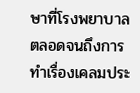ษาที่โรงพยาบาล
ตลอดจนถึงการทำเรื่องเคลมประ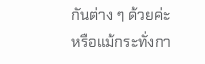กันต่าง ๆ ด้วยค่ะ  หรือแม้กระทั่งกา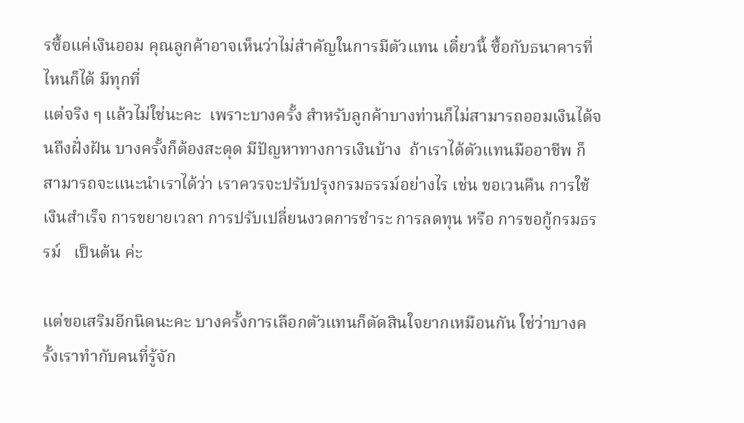รซื้อแค่เงินออม คุณลูกค้าอาจเห็นว่าไม่สำคัญในการมีตัวแทน เดี๋ยวนี้ ซื้อกับธนาคารที่ไหนก็ได้ มีทุกที่
แต่จริง ๆ แล้วไม่ใช่นะคะ  เพราะบางครั้ง สำหรับลูกค้าบางท่านก็ไม่สามารถออมเงินได้จนถึงฝั่งฝัน บางครั้งก็ต้องสะดุด มีปัญหาทางการเงินบ้าง  ถ้าเราได้ตัวแทนมืออาชีพ ก็สามารถจะแนะนำเราได้ว่า เราควรจะปรับปรุงกรมธรรม์อย่างไร เช่น ขอเวนคืน การใช้เงินสำเร็จ การขยายเวลา การปรับเปลี่ยนงวดการชำระ การลดทุน หรือ การขอกู้กรมธรรม์   เป็นต้น ค่ะ

แต่ขอเสริมอีกนิดนะคะ บางครั้งการเลือกตัวแทนก็ตัดสินใจยากเหมือนกัน ใช่ว่าบางครั้งเราทำกับคนที่รู้จัก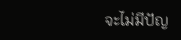จะไม่มีปัญ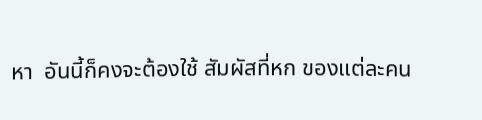หา  อันนี้ก็คงจะต้องใช้ สัมผัสที่หก ของแต่ละคน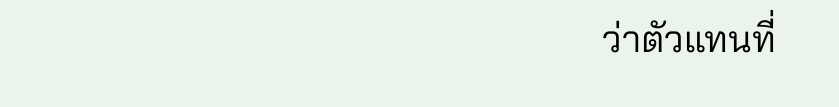ว่าตัวแทนที่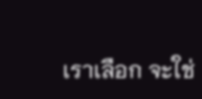เราเลือก จะใช่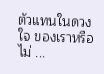ตัวแทนในดวงใจ ของเราหรือไม่ ...